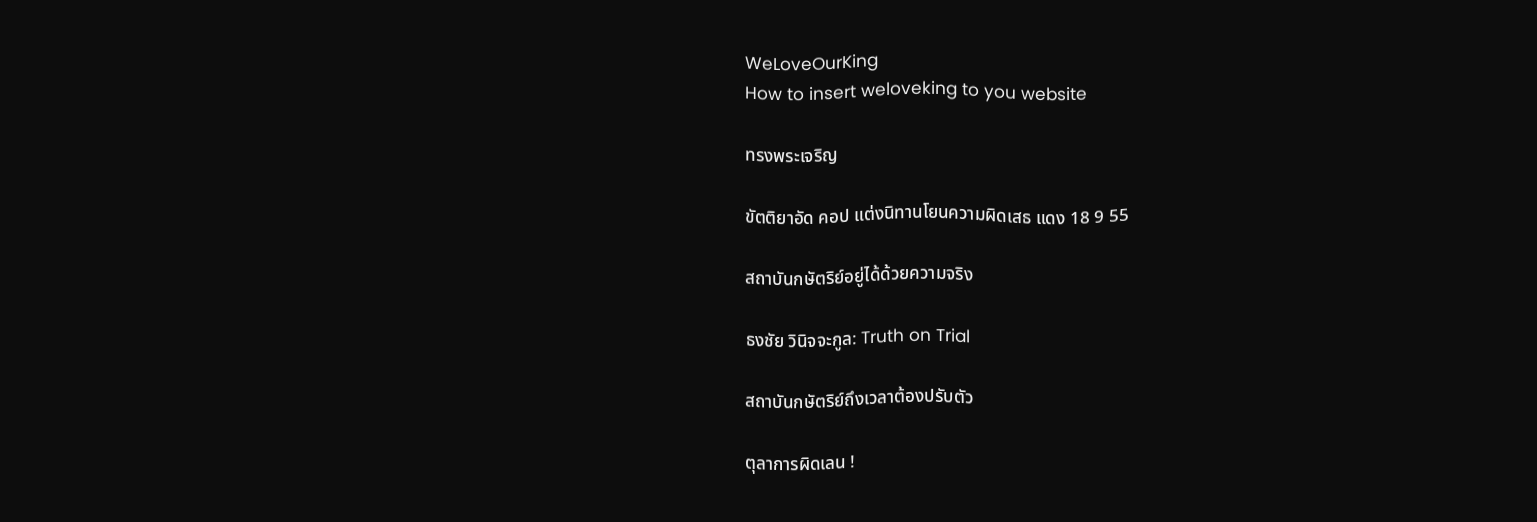WeLoveOurKing
How to insert weloveking to you website

ทรงพระเจริญ

ขัตติยาอัด คอป แต่งนิทานโยนความผิดเสธ แดง 18 9 55

สถาบันกษัตริย์อยู่ได้ด้วยความจริง

ธงชัย วินิจจะกูล: Truth on Trial

สถาบันกษัตริย์ถึงเวลาต้องปรับตัว

ตุลาการผิดเลน !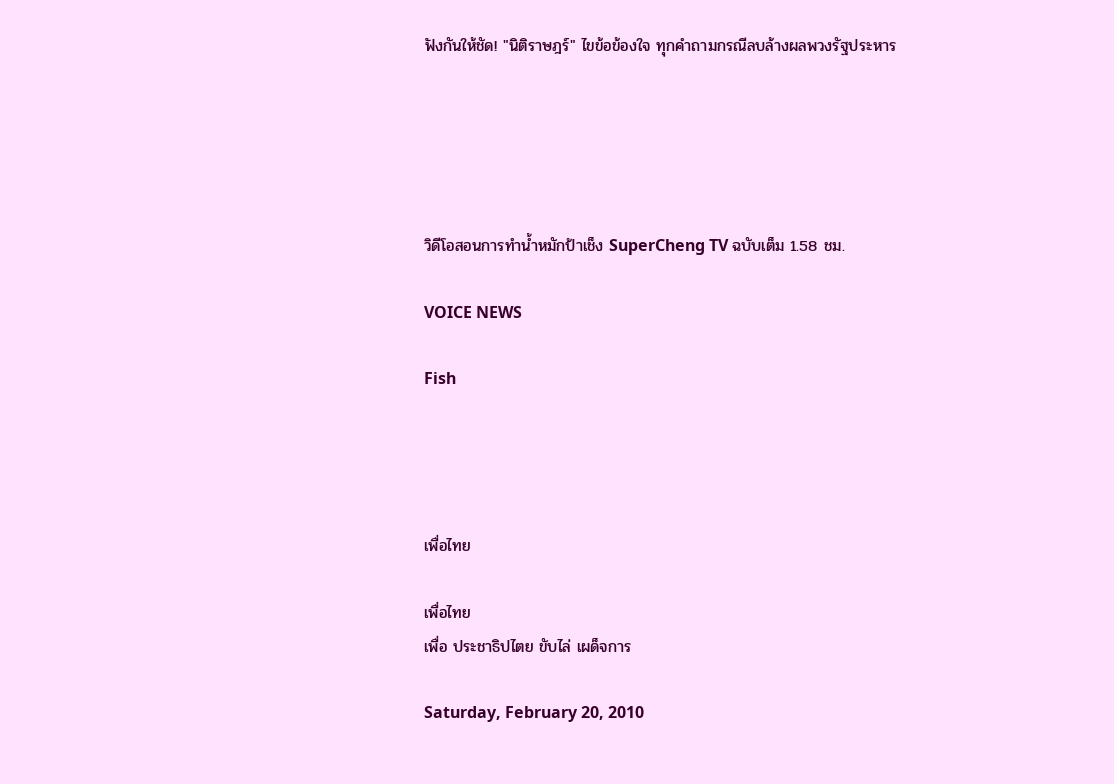ฟังกันให้ชัด! "นิติราษฎร์" ไขข้อข้องใจ ทุกคำถามกรณีลบล้างผลพวงรัฐประหาร





วิดีโอสอนการทำน้ำหมักป้าเช็ง SuperCheng TV ฉบับเต็ม 1.58 ชม.

VOICE NEWS

Fish




เพื่อไทย

เพื่อไทย
เพื่อ ประชาธิปไตย ขับไล่ เผด็จการ

Saturday, February 20, 2010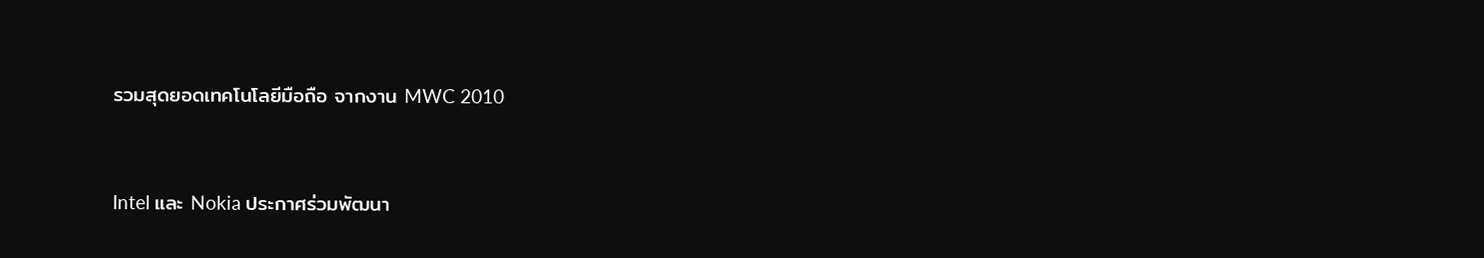รวมสุดยอดเทคโนโลยีมือถือ จากงาน MWC 2010


Intel และ Nokia ประกาศร่วมพัฒนา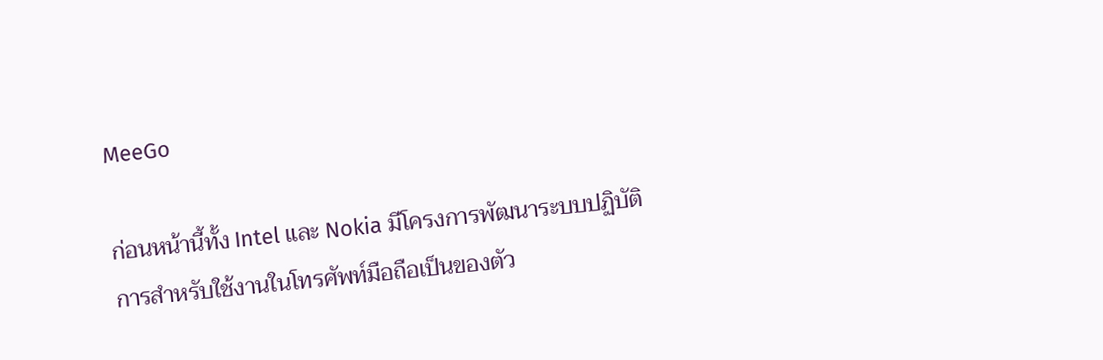MeeGo

ก่อนหน้านี้ทั้ง Intel และ Nokia มีโครงการพัฒนาระบบปฏิบัติการสำหรับใช้งานในโทรศัพท์มือถือเป็นของตัว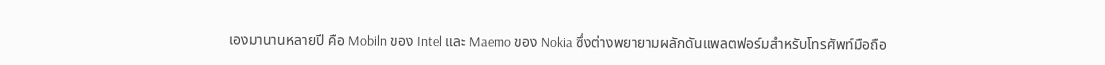เองมานานหลายปี คือ Mobiln ของ Intel และ Maemo ของ Nokia ซึ่งต่างพยายามผลักดันแพลตฟอร์มสำหรับโทรศัพท์มือถือ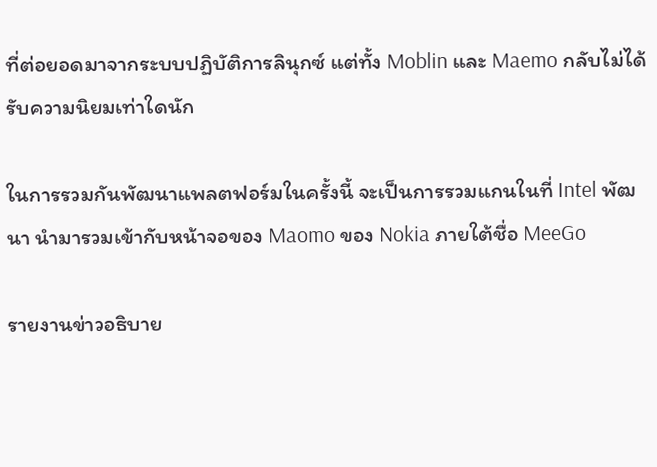ที่ต่อยอดมาจากระบบปฏิบัติการลินุกซ์ แต่ทั้ง Moblin และ Maemo กลับไม่ได้รับความนิยมเท่าใดนัก

ในการรวมกันพัฒนาแพลตฟอร์มในครั้งนี้ จะเป็นการรวมแกนในที่ Intel พัฒนา นำมารวมเข้ากับหน้าจอของ Maomo ของ Nokia ภายใต้ชื่อ MeeGo

รายงานข่าวอธิบาย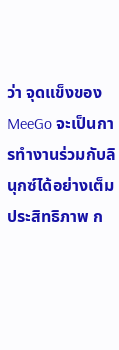ว่า จุดแข็งของ MeeGo จะเป็นการทำงานร่วมกับลินุกซ์ได้อย่างเต็มประสิทธิภาพ ก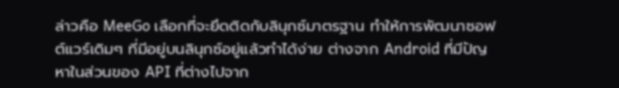ล่าวคือ MeeGo เลือกที่จะยึดติดกับลินุกซ์มาตรฐาน ทำให้การพัฒนาซอฟต์แวร์เดิมๆ ที่มีอยู่บนลินุกซ์อยู่แล้วทำได้ง่าย ต่างจาก Android ที่มีปัญหาในส่วนของ API ที่ต่างไปจาก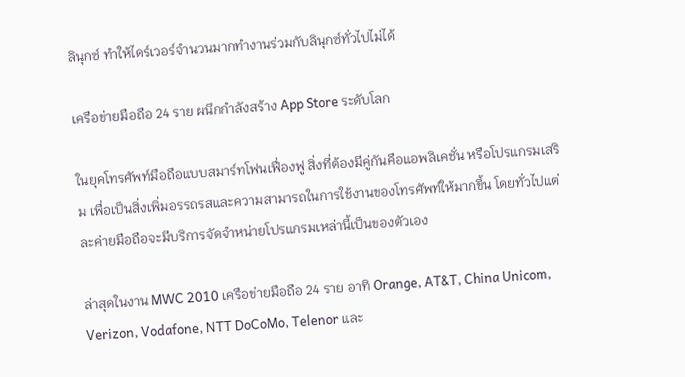ลินุกซ์ ทำให้ไดร์เวอร์จำนวนมากทำงานร่วมกับลินุกซ์ทั่วไปไม่ได้

เครือข่ายมือถือ 24 ราย ผนึกกำลังสร้าง App Store ระดับโลก

ในยุคโทรศัพท์มือถือแบบสมาร์ทโฟนเฟื่องฟู สิ่งที่ต้องมีคู่กันคือแอพลิเคชั่น หรือโปรแกรมเสริม เพื่อเป็นสิ่งเพิ่มอรรถรสและความสามารถในการใช้งานของโทรศัพท์ให้มากขึ้น โดยทั่วไปแต่ละค่ายมือถือจะมีบริการจัดจำหน่ายโปรแกรมเหล่านี้เป็นของตัวเอง

ล่าสุดในงาน MWC 2010 เครือข่ายมือถือ 24 ราย อาทิ Orange, AT&T, China Unicom, Verizon, Vodafone, NTT DoCoMo, Telenor และ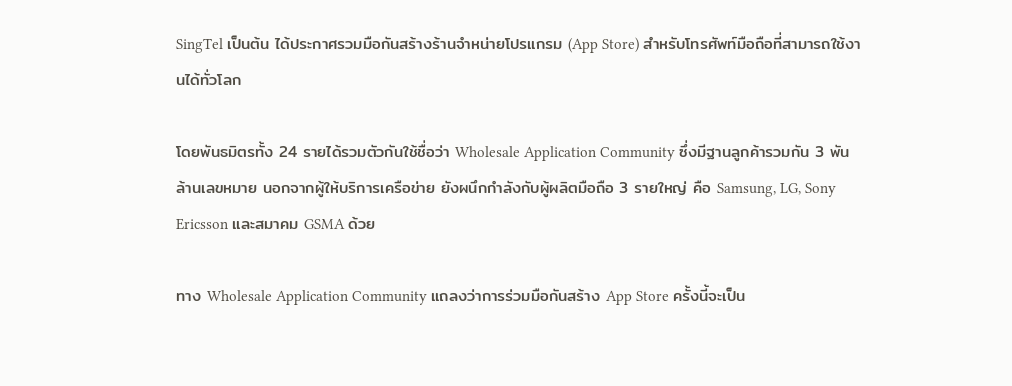SingTel เป็นต้น ได้ประกาศรวมมือกันสร้างร้านจำหน่ายโปรแกรม (App Store) สำหรับโทรศัพท์มือถือที่สามารถใช้งานได้ทั่วโลก

โดยพันธมิตรทั้ง 24 รายได้รวมตัวกันใช้ชื่อว่า Wholesale Application Community ซึ่งมีฐานลูกค้ารวมกัน 3 พันล้านเลขหมาย นอกจากผู้ให้บริการเครือข่าย ยังผนึกกำลังกับผู้ผลิตมือถือ 3 รายใหญ่ คือ Samsung, LG, Sony Ericsson และสมาคม GSMA ด้วย

ทาง Wholesale Application Community แถลงว่าการร่วมมือกันสร้าง App Store ครั้งนี้จะเป็น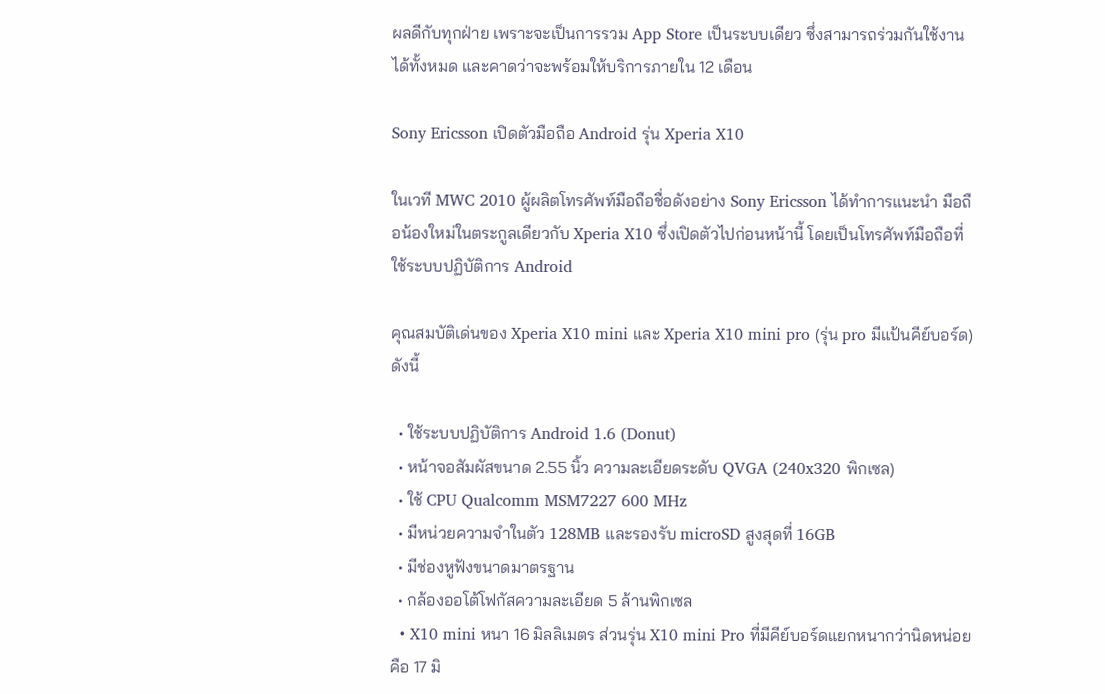ผลดีกับทุกฝ่าย เพราะจะเป็นการรวม App Store เป็นระบบเดียว ซึ่งสามารถร่วมกันใช้งานได้ทั้งหมด และคาดว่าจะพร้อมให้บริการภายใน 12 เดือน

Sony Ericsson เปิดตัวมือถือ Android รุ่น Xperia X10

ในเวที MWC 2010 ผู้ผลิตโทรศัพท์มือถือชื่อดังอย่าง Sony Ericsson ได้ทำการแนะนำ มือถือน้องใหม่ในตระกูลเดียวกับ Xperia X10 ซึ่งเปิดตัวไปก่อนหน้านี้ โดยเป็นโทรศัพท์มือถือที่ใช้ระบบปฏิบัติการ Android

คุณสมบัติเด่นของ Xperia X10 mini และ Xperia X10 mini pro (รุ่น pro มีแป้นคีย์บอร์ด) ดังนี้

  • ใช้ระบบปฏิบัติการ Android 1.6 (Donut)
  • หน้าจอสัมผัสขนาด 2.55 นิ้ว ความละเอียดระดับ QVGA (240x320 พิกเซล)
  • ใช้ CPU Qualcomm MSM7227 600 MHz
  • มีหน่วยความจำในตัว 128MB และรองรับ microSD สูงสุดที่ 16GB
  • มีช่องหูฟังขนาดมาตรฐาน
  • กล้องออโต้โฟกัสความละเอียด 5 ล้านพิกเซล
  • X10 mini หนา 16 มิลลิเมตร ส่วนรุ่น X10 mini Pro ที่มีคีย์บอร์ดแยกหนากว่านิดหน่อยคือ 17 มิ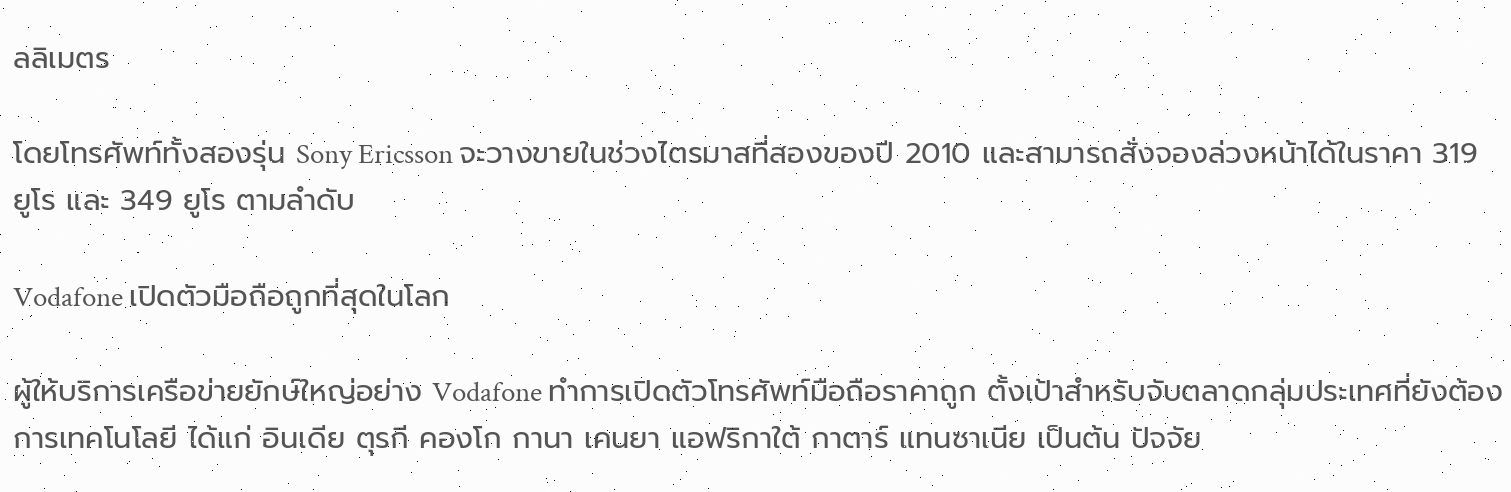ลลิเมตร

โดยโทรศัพท์ทั้งสองรุ่น Sony Ericsson จะวางขายในช่วงไตรมาสที่สองของปี 2010 และสามารถสั่งจองล่วงหน้าได้ในราคา 319 ยูโร และ 349 ยูโร ตามลำดับ

Vodafone เปิดตัวมือถือถูกที่สุดในโลก

ผู้ให้บริการเครือข่ายยักษ์ใหญ่อย่าง Vodafone ทำการเปิดตัวโทรศัพท์มือถือราคาถูก ตั้งเป้าสำหรับจับตลาดกลุ่มประเทศที่ยังต้องการเทคโนโลยี ได้แก่ อินเดีย ตุรกี คองโก กานา เคนยา แอฟริกาใต้ กาตาร์ แทนซาเนีย เป็นต้น ปัจจัย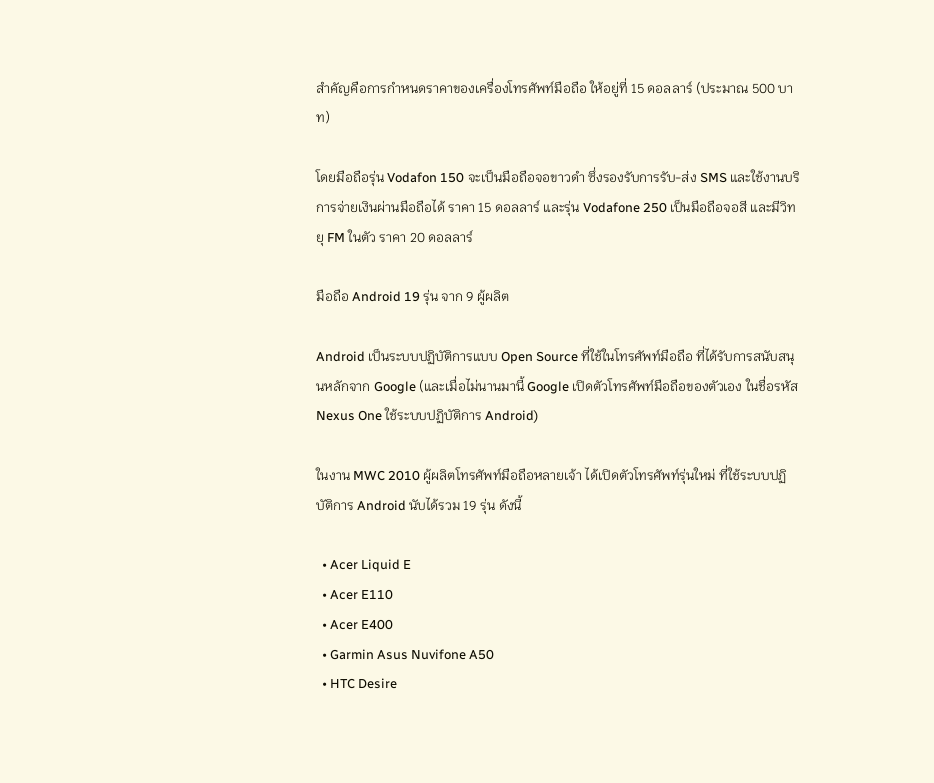สำคัญคือการกำหนดราคาของเครื่องโทรศัพท์มือถือ ให้อยู่ที่ 15 ดอลลาร์ (ประมาณ 500 บาท)

โดยมือถือรุ่น Vodafon 150 จะเป็นมือถือจอขาวดำ ซึ่งรองรับการรับ-ส่ง SMS และใช้งานบริการจ่ายเงินผ่านมือถือได้ ราคา 15 ดอลลาร์ และรุ่น Vodafone 250 เป็นมือถือจอสี และมีวิทยุ FM ในตัว ราคา 20 ดอลลาร์

มือถือ Android 19 รุ่น จาก 9 ผู้ผลิต

Android เป็นระบบปฏิบัติการแบบ Open Source ที่ใช้ในโทรศัพท์มือถือ ที่ได้รับการสนับสนุนหลักจาก Google (และเมื่อไม่นานมานี้ Google เปิดตัวโทรศัพท์มือถือของตัวเอง ในชื่อรหัส Nexus One ใช้ระบบปฏิบัติการ Android)

ในงาน MWC 2010 ผู้ผลิตโทรศัพท์มือถือหลายเจ้า ได้เปิดตัวโทรศัพท์รุ่นใหม่ ที่ใช้ระบบปฏิบัติการ Android นับได้รวม 19 รุ่น ดังนี้

  • Acer Liquid E
  • Acer E110
  • Acer E400
  • Garmin Asus Nuvifone A50
  • HTC Desire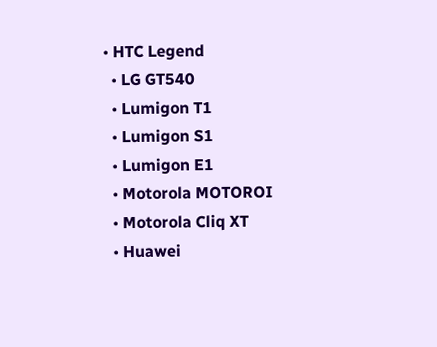• HTC Legend
  • LG GT540
  • Lumigon T1
  • Lumigon S1
  • Lumigon E1
  • Motorola MOTOROI
  • Motorola Cliq XT
  • Huawei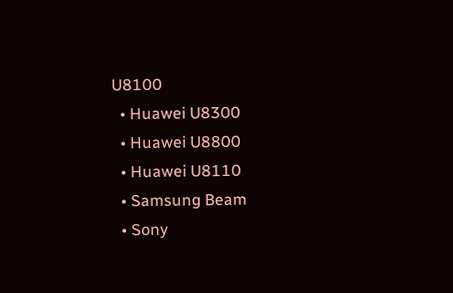U8100
  • Huawei U8300
  • Huawei U8800
  • Huawei U8110
  • Samsung Beam
  • Sony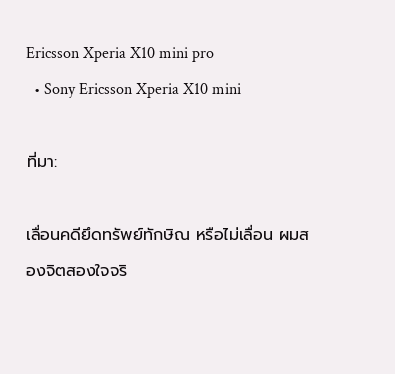Ericsson Xperia X10 mini pro
  • Sony Ericsson Xperia X10 mini

ที่มา:

เลื่อนคดียึดทรัพย์ทักษิณ หรือไม่เลื่อน ผมสองจิตสองใจจริ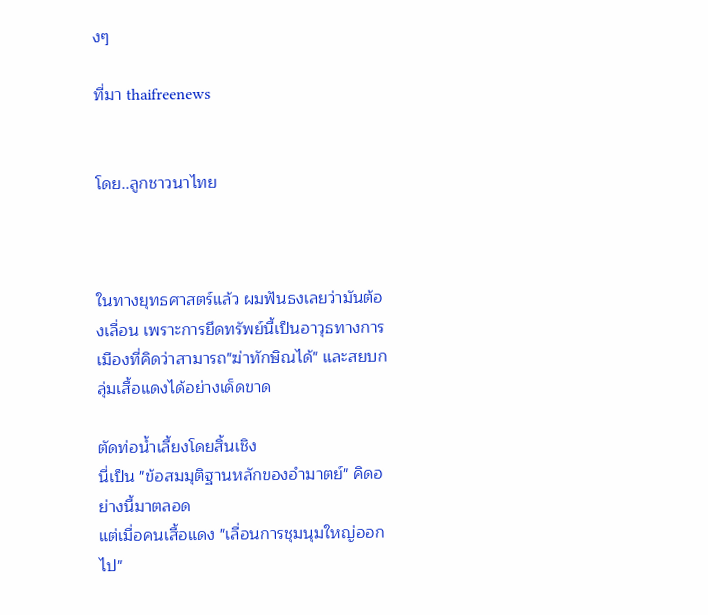งๆ

ที่มา thaifreenews


โดย..ลูกชาวนาไทย



ในทางยุทธศาสตร์แล้ว ผมฟันธงเลยว่ามันต้องเลื่อน เพราะการยึดทรัพย์นี้เป็นอาวุธทางการเมืองที่คิดว่าสามารถ"ฆ่าทักษิณได้" และสยบกลุ่มเสื้อแดงได้อย่างเด็ดขาด

ตัดท่อน้ำเลี้ยงโดยสิ้นเชิง
นี่เป็น "ข้อสมมุติฐานหลักของอำมาตย์" คิดอย่างนี้มาตลอด
แต่เมื่อคนเสื้อแดง "เลื่อนการชุมนุมใหญ่ออกไป"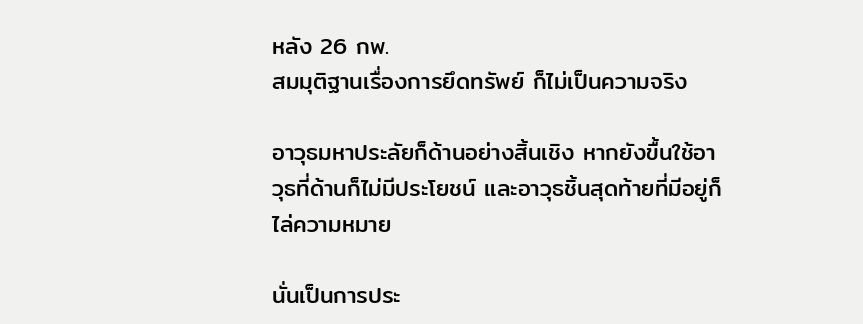หลัง 26 กพ.
สมมุติฐานเรื่องการยึดทรัพย์ ก็ไม่เป็นความจริง

อาวุธมหาประลัยก็ด้านอย่างสิ้นเชิง หากยังขื้นใช้อาวุธที่ด้านก็ไม่มีประโยชน์ และอาวุธชิ้นสุดท้ายที่มีอยู่ก็ไล่ความหมาย

นั่นเป็นการประ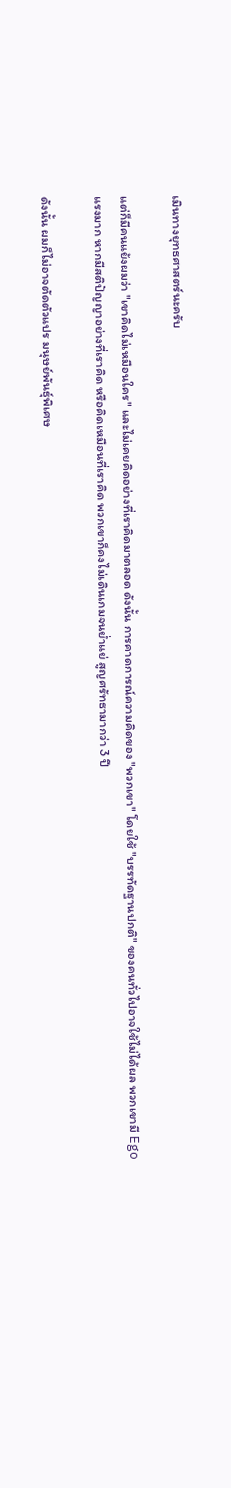เมินทางยุทธศาสตร์นะครับ

แต่ก็มีคนแย้งผมว่า "เขาคิดไม่เหมือนใคร" และไม่เคยคิดอย่างที่เราคิดมาตลอด ดังนั้น การคาดการณ์ความคิดของ "พวกเขา" โดยใช้ "บรรทัดฐานปกติ" ของคนทั่วไปอาจใช้ไม่ได้ผล พวกเขามี Ego แรงมาก หากมีสติปัญญาอย่างที่เราคิด หรือคิดเหมือนที่เราคิด พวกเขาก็คงไม่เดินเกมจนย่ำแย่ สูญศรัทธามากว่า 3 ปี

ดังนั้น ผมก็ไม่อาจตัดตัวแปร มนุษย์พันธุ์พิเศษ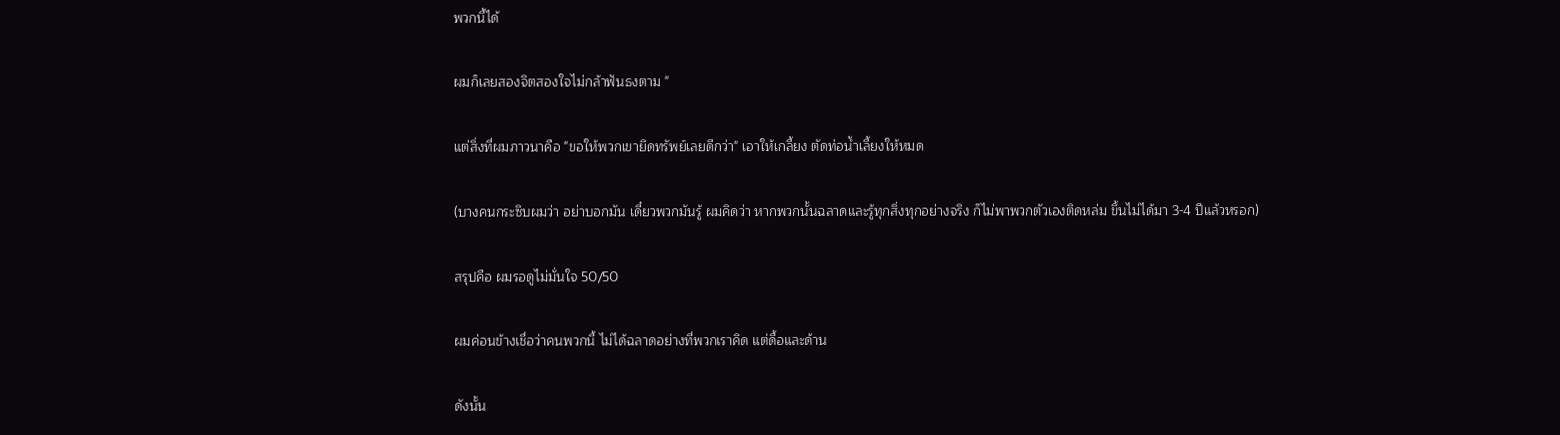พวกนี้ได้

ผมก็เลยสองจิตสองใจไม่กล้าฟันธงตาม "

แต่สิ่งที่ผมภาวนาคือ "ขอให้พวกเขายึดทรัพย์เลยดีกว่า" เอาให้เกลี้ยง ตัดท่อน้ำเลี้ยงให้หมด

(บางคนกระซิบผมว่า อย่าบอกมัน เดี๋ยวพวกมันรู้ ผมคิดว่า หากพวกนั้นฉลาดและรู้ทุกสิ่งทุกอย่างจริง ก็ไม่พาพวกตัวเองติดหล่ม ขึ้นไม่ได้มา 3-4 ปีแล้วหรอก)

สรุปคือ ผมรอดูไม่มั่นใจ 50/50

ผมค่อนข้างเชื่อว่าคนพวกนี้ ไม่ได้ฉลาดอย่างที่พวกเราคิด แต่ดื้อและด้าน

ดังนั้น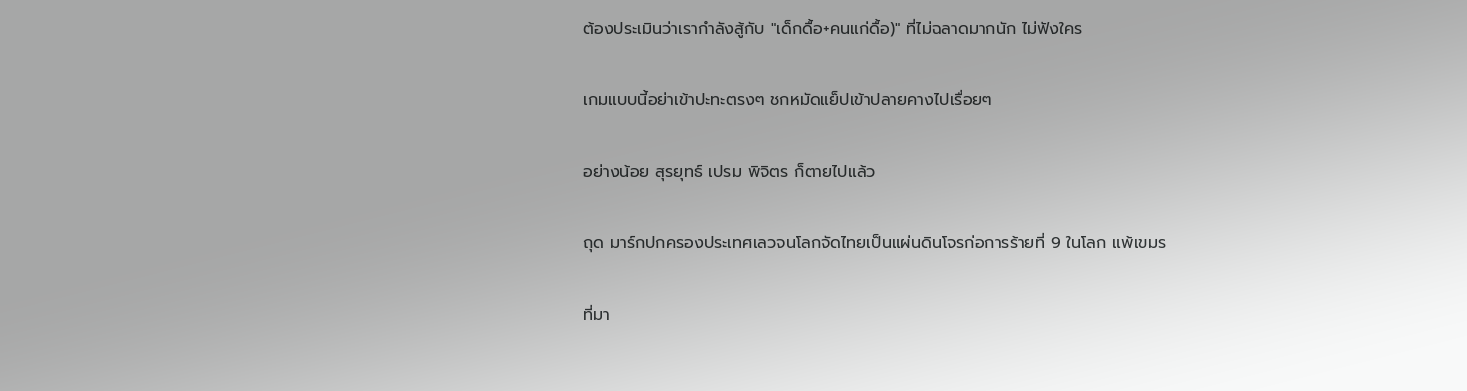ต้องประเมินว่าเรากำลังสู้กับ "เด็กดื้อ+คนแก่ดื้อ)" ที่ไม่ฉลาดมากนัก ไม่ฟังใคร

เกมแบบนี้อย่าเข้าปะทะตรงๆ ชกหมัดแย็ปเข้าปลายคางไปเรื่อยๆ

อย่างน้อย สุรยุทธ์ เปรม พิจิตร ก็ตายไปแล้ว

ถุด มาร์กปกครองประเทศเลวจนโลกจัดไทยเป็นแผ่นดินโจรก่อการร้ายที่ 9 ในโลก แพ้เขมร

ที่มา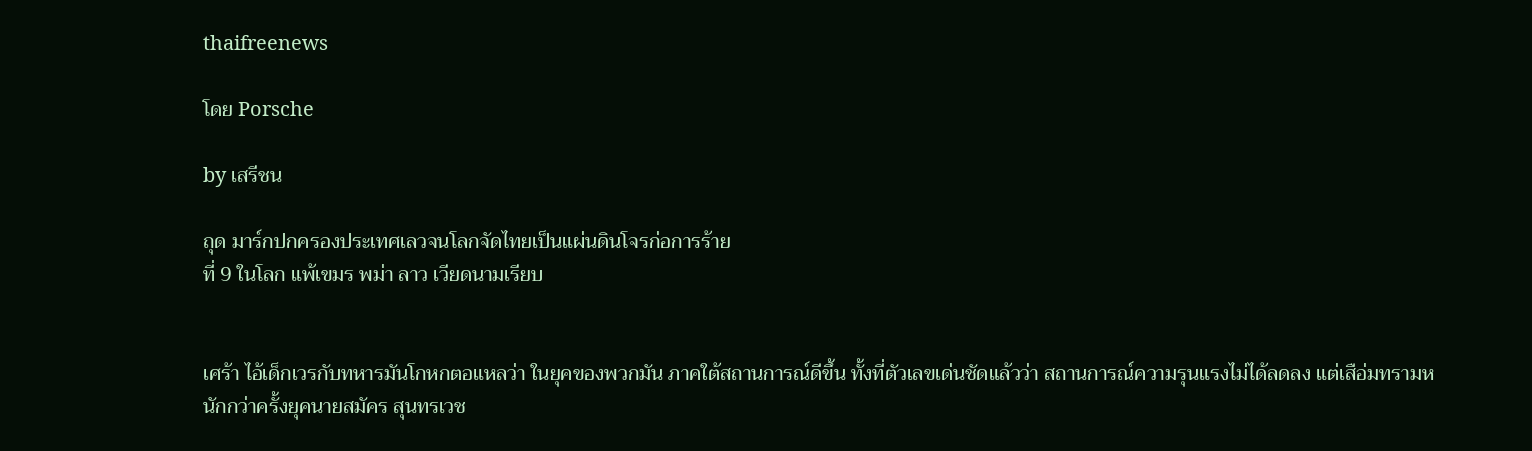thaifreenews

โดย Porsche

by เสรีชน

ถุด มาร์กปกครองประเทศเลวจนโลกจัดไทยเป็นแผ่นดินโจรก่อการร้าย
ที่ 9 ในโลก แพ้เขมร พม่า ลาว เวียดนามเรียบ


เศร้า ไอ้เด็กเวรกับทหารมันโกหกตอแหลว่า ในยุคของพวกมัน ภาคใต้สถานการณ์ดีขึ้น ทั้งที่ตัวเลขเด่นชัดแล้วว่า สถานการณ์ความรุนแรงไม่ได้ลดลง แต่เสือ่มทรามหนักกว่าครั้งยุคนายสมัคร สุนทรเวช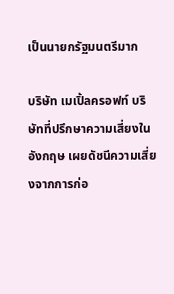เป็นนายกรัฐมนตรีมาก

บริษัท เมเปิ้ลครอฟท์ บริษัทที่ปรึกษาความเสี่ยงในอังกฤษ เผยดัชนีความเสี่ยงจากการก่อ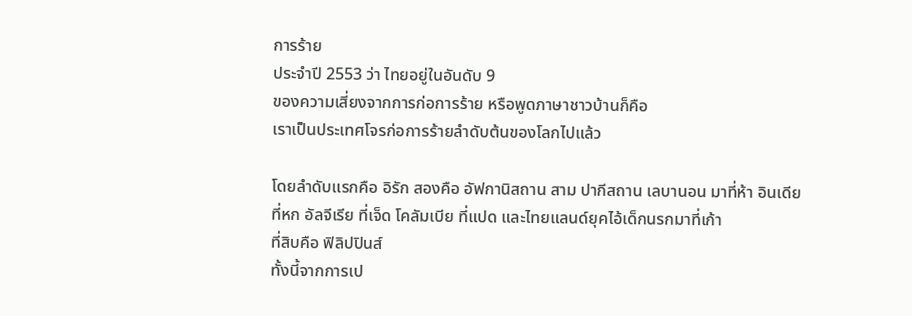การร้าย
ประจำปี 2553 ว่า ไทยอยู่ในอันดับ 9
ของความเสี่ยงจากการก่อการร้าย หรือพูดภาษาชาวบ้านก็คือ
เราเป็นประเทศโจรก่อการร้ายลำดับต้นของโลกไปแล้ว

โดยลำดับแรกคือ อิรัก สองคือ อัฟกานิสถาน สาม ปากีสถาน เลบานอน มาที่ห้า อินเดีย
ที่หก อัลจีเรีย ที่เจ็ด โคลัมเบีย ที่แปด และไทยแลนด์ยุคไอ้เด็กนรกมาที่เก้า
ที่สิบคือ ฟิลิปปินส์
ทั้งนี้จากการเป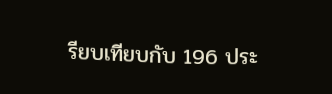รียบเทียบกับ 196 ประ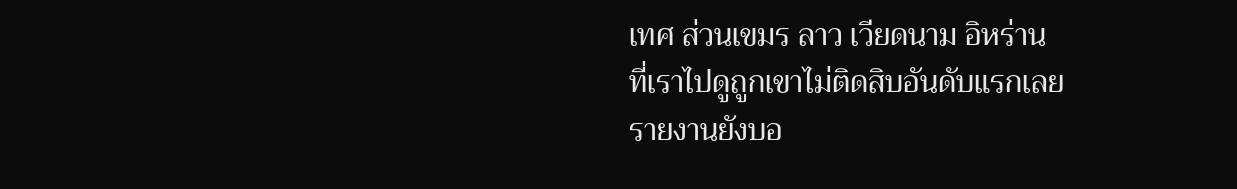เทศ ส่วนเขมร ลาว เวียดนาม อิหร่าน
ที่เราไปดูถูกเขาไม่ติดสิบอันดับแรกเลย
รายงานยังบอ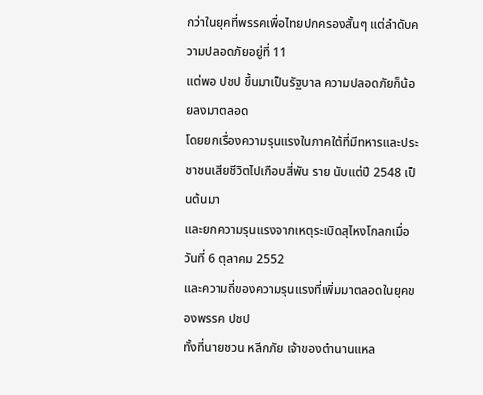กว่าในยุคที่พรรคเพื่อไทยปกครองสั้นๆ แต่ลำดับความปลอดภัยอยู่ที่ 11
แต่พอ ปชป ขึ้นมาเป็นรัฐบาล ความปลอดภัยก็น้อยลงมาตลอด
โดยยกเรื่องความรุนแรงในภาคใต้ที่มีทหารและประชาชนเสียชีวิตไปเกือบสี่พัน ราย นับแต่ปี 2548 เป็นต้นมา
และยกความรุนแรงจากเหตุระเบิดสุไหงโกลกเมื่อวันที่ 6 ตุลาคม 2552
และความถี่ของความรุนแรงที่เพิ่มมาตลอดในยุคของพรรค ปชป
ทั้งที่นายชวน หลีกภัย เจ้าของตำนานแหล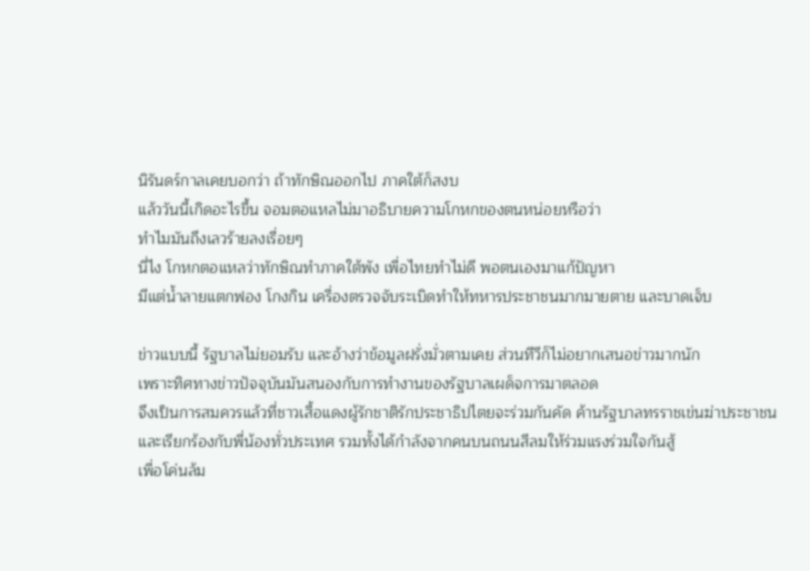นิรันดร์กาลเคยบอกว่า ถ้าทักษิณออกไป ภาคใต้ก็สงบ
แล้ววันนี้เกิดอะไรขึ้น จอมตอแหลไม่มาอธิบายความโกหกของตนหน่อยหรือว่า
ทำไมมันถึงเลวร้ายลงเรื่อยๆ
นี่ไง โกหกตอแหลว่าทักษิณทำภาคใต้พัง เพื่อไทยทำไม่ดี พอตนเองมาแก้ปัญหา
มีแต่น้ำลายแตกฟอง โกงกิน เครื่องตรวจจับระเบิดทำให้ทหารประชาชนมากมายตาย และบาดเจ็บ

ข่าวแบบนี้ รัฐบาลไม่ยอมรับ และอ้างว่าข้อมูลฝรั่งมั่วตามเคย ส่วนทีวีก็ไม่อยากเสนอข่าวมากนัก
เพราะทิศทางข่าวปัจจุบันมันสนองกับการทำงานของรัฐบาลเผด็จการมาตลอด
จึงเป็นการสมควรแล้วที่ชาวเสื้อแดงผู้รักชาติรักประชาธิปไตยจะร่วมกันคัด ค้านรัฐบาลทรราชเข่นฆ่าประชาชน
และเรียกร้องกับพี่น้องทั่วประเทศ รวมทั้งได้กำลังจากคนบนถนนสีลมให้ร่วมแรงร่วมใจกันสู้
เพื่อโค่นล้ม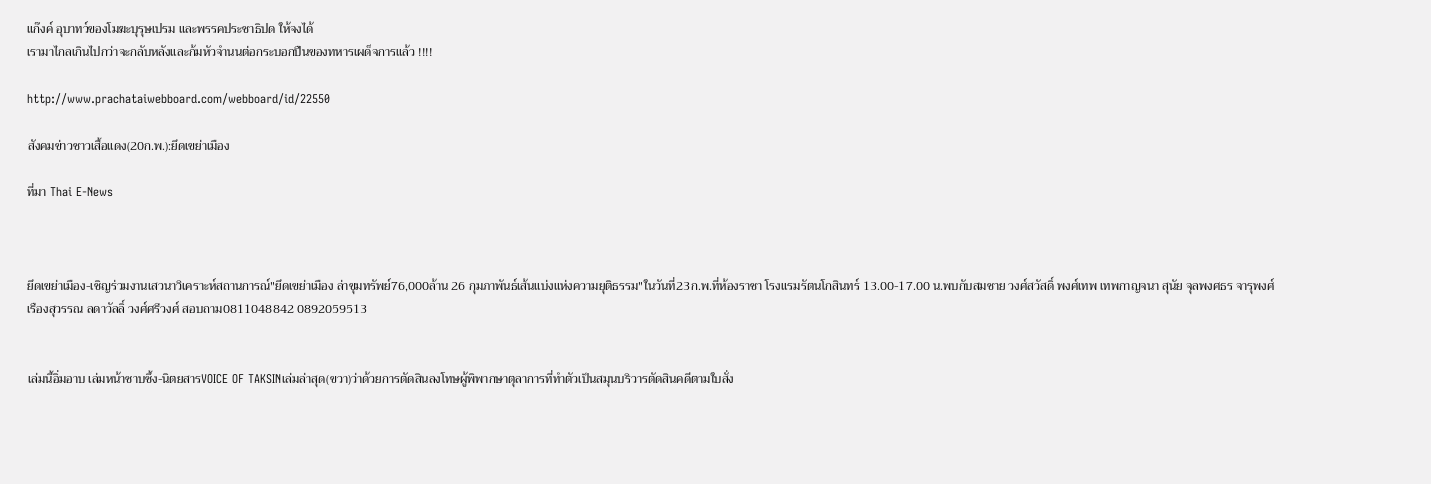แก๊งค์ อุบาทว์ของโมฆะบุรุษเปรม และพรรคประชาธิปด ให้จงได้
เรามาไกลเกินไปกว่าจะกลับหลังและก้มหัวจำนนต่อกระบอกปืนของทหารเผด็จการแล้ว !!!!

http://www.prachataiwebboard.com/webboard/id/22550

สังคมข่าวชาวเสื้อแดง(20ก.พ.):ยึดเขย่าเมือง

ที่มา Thai E-News



ยึดเขย่าเมือง-เชิญร่วมงานเสวนาวิเคราะห์สถานการณ์"ยึดเขย่าเมือง ล่าขุมทรัพย์76,000ล้าน 26 กุมภาพันธ์เส้นแบ่งแห่งความยุติธรรม"ในวันที่23ก.พ.ที่ห้องราชา โรงแรมรัตนโกสินทร์ 13.00-17.00 น.พบกับสมชาย วงศ์สวัสดิ์ พงศ์เทพ เทพกาญจนา สุนัย จุลพงศธร จารุพงศ์ เรืองสุวรรณ ลดาวัลลิ์ วงศ์ศรีวงศ์ สอบถาม0811048842 0892059513


เล่มนี้อิ่มอาบ เล่มหน้าซาบซึ้ง-นิตยสารVOICE OF TAKSINเล่มล่าสุด(ขวา)ว่าด้วยการตัดสินลงโทษผู้พิพากษาตุลาการที่ทำตัวเป็นสมุนบริวารตัดสินคดีตามใบสั่ง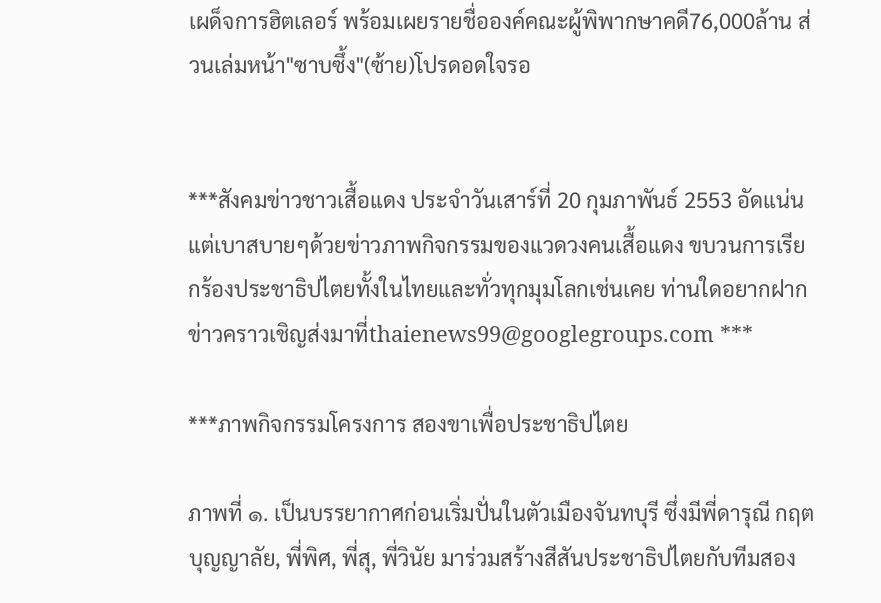เผด็จการฮิตเลอร์ พร้อมเผยรายชื่อองค์คณะผู้พิพากษาคดี76,000ล้าน ส่วนเล่มหน้า"ซาบซึ้ง"(ซ้าย)โปรดอดใจรอ


***สังคมข่าวชาวเสื้อแดง ประจำวันเสาร์ที่ 20 กุมภาพันธ์ 2553 อัดแน่นแต่เบาสบายๆด้วยข่าวภาพกิจกรรมของแวดวงคนเสื้อแดง ขบวนการเรียกร้องประชาธิปไตยทั้งในไทยและทั่วทุกมุมโลกเช่นเคย ท่านใดอยากฝากข่าวคราวเชิญส่งมาที่thaienews99@googlegroups.com ***

***ภาพกิจกรรมโครงการ สองขาเพื่อประชาธิปไตย

ภาพที่ ๑. เป็นบรรยากาศก่อนเริ่มปั่นในตัวเมืองจันทบุรี ซึ่งมีพี่ดารุณี กฤตบุญญาลัย, พี่พิศ, พี่สุ, พี่วินัย มาร่วมสร้างสีสันประชาธิปไตยกับทีมสอง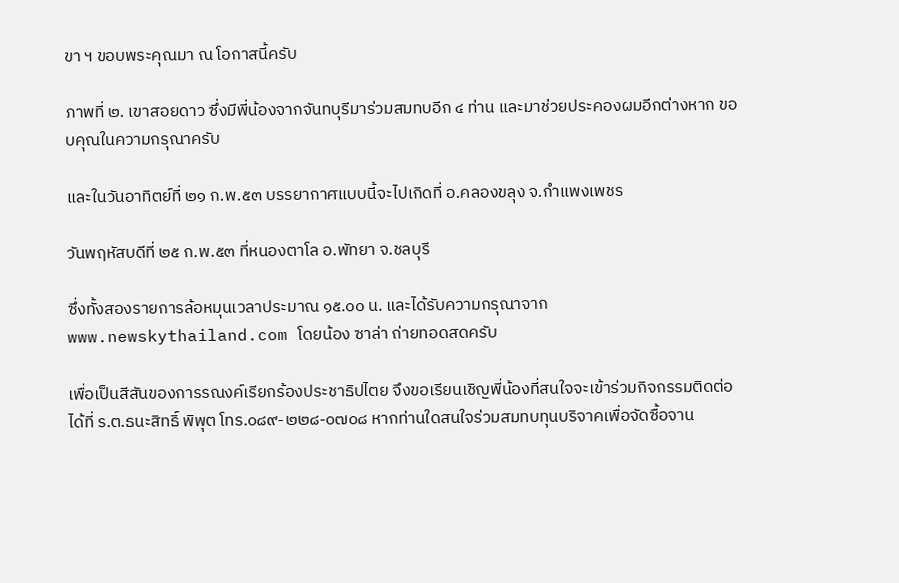ขา ฯ ขอบพระคุณมา ณ โอกาสนี้ครับ

ภาพที่ ๒. เขาสอยดาว ซึ่งมีพี่น้องจากจันทบุรีมาร่วมสมทบอีก ๔ ท่าน และมาช่วยประคองผมอีกต่างหาก ขอบคุณในความกรุณาครับ

และในวันอาทิตย์ที่ ๒๑ ก.พ.๕๓ บรรยากาศแบบนี้จะไปเกิดที่ อ.คลองขลุง จ.กำแพงเพชร

วันพฤหัสบดีที่ ๒๕ ก.พ.๕๓ ที่หนองตาโล อ.พัทยา จ.ชลบุรี

ซึ่งทั้งสองรายการล้อหมุนเวลาประมาณ ๑๕.๐๐ น. และได้รับความกรุณาจากwww.newskythailand.com โดยน้อง ซาล่า ถ่ายทอดสดครับ

เพื่อเป็นสีสันของการรณงค์เรียกร้องประชาธิปไตย จึงขอเรียนเชิญพี่น้องที่สนใจจะเข้าร่วมกิจกรรมติดต่อได้ที่ ร.ต.ธนะสิทธิ์ พิพุต โทร.๐๘๙-๒๒๘-๐๗๐๘ หากท่านใดสนใจร่วมสมทบทุนบริจาคเพื่อจัดซื้อจาน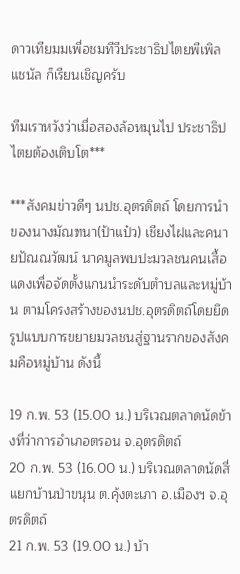ดาวเทียมมเพื่อชมทีวีประชาธิปไตยพีเพิลแชนัล ก็เรียนเชิญครับ

ทีมเราหวังว่าเมื่อสองล้อหมุนไป ประชาธิปไตยต้องเติบโต***

***สังคมข่าวดีๆ นปช.อุตรดิตถ์ โดยการนำของนางมัณฑนา(ป้าแป๋ว) เชียงไฝและคนายปัณณวัฒน์ นาคมูลพบปะมวลชนคนเสื้อแดงเพื่อจัดตั้งแกนนำระดับตำบลและหมู่บ้าน ตามโครงสร้างของนปช.อุตรดิตถ์โดยยึดรูปแบบการขยายมวลชนสู่ฐานรากของสังคมคือหมู่บ้าน ดังนี้

19 ก.พ. 53 (15.00 น.) บริเวณตลาดนัดข้างที่ว่าการอำเภอตรอน จ.อุตรดิตถ์
20 ก.พ. 53 (16.00 น.) บริเวณตลาดนัดสี่แยกบ้านป่าขนุน ต.คุ้งตะเภา อ.เมืองฯ จ.อุตรดิตถ์
21 ก.พ. 53 (19.00 น.) บ้า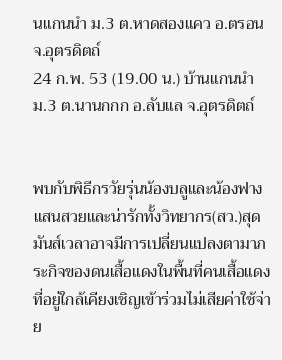นแกนนำ ม.3 ต.หาดสองแคว อ.ตรอน จ.อุตรดิตถ์
24 ก.พ. 53 (19.00 น.) บ้านแกนนำ ม.3 ต.นานกกก อ.ลับแล จ.อุตรดิตถ์


พบกับพิธีกรวัยรุ่นน้องบลูและน้องฟางแสนสวยและน่ารักทั้งวิทยากร(สว.)สุดมันส์เวลาอาจมีการเปลี่ยนแปลงตามาภระกิจของดนเสื้อแดงในพื้นที่คนเสื้อแดงที่อยู่ใกล้เคียงเชิญเข้าร่วมไม่เสียค่าใช้จ่าย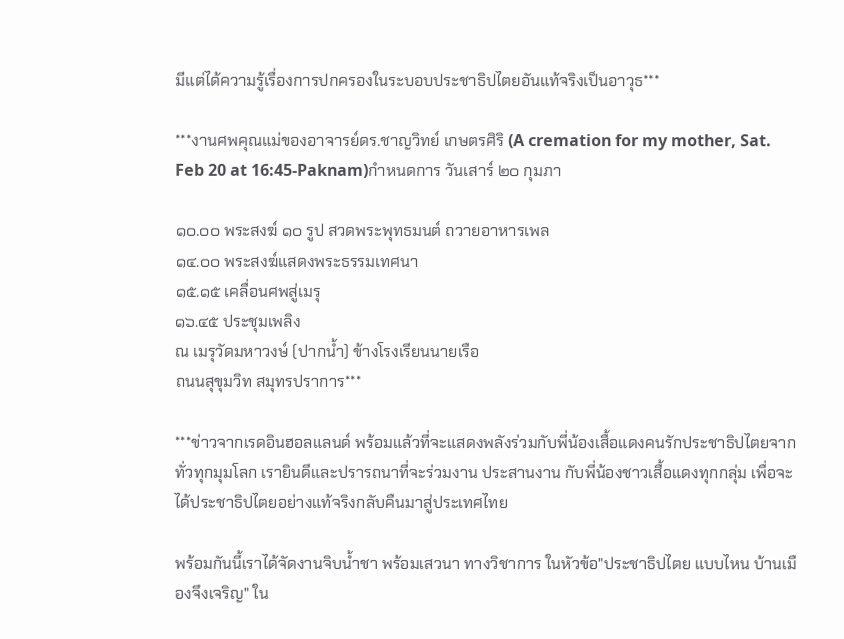มีแต่ได้ความรู้เรื่องการปกครองในระบอบประชาธิปไตยอันแท้จริงเป็นอาวุธ***

***งานศพคุณแม่ของอาจารย์ดร.ชาญวิทย์ เกษตรศิริ (A cremation for my mother, Sat. Feb 20 at 16:45-Paknam)กำหนดการ วันเสาร์ ๒๐ กุมภา

๑๐.๐๐ พระสงฆ์ ๑๐ รูป สวดพระพุทธมนต์ ถวายอาหารเพล
๑๔.๐๐ พระสงฆ์แสดงพระธรรมเทศนา
๑๕.๑๕ เคลื่อนศพสู่เมรุ
๑๖.๔๕ ประชุมเพลิง
ณ เมรุวัดมหาวงษ์ (ปากน้ำ) ข้างโรงเรียนนายเรือ
ถนนสุขุมวิท สมุทรปราการ***

***ข่าวจากเรดอินฮอลแลนด์ พร้อมแล้วที่จะแสดงพลังร่วมกับพี่น้องเสื้อแดงคนรักประชาธิปไตยจากทั่วทุกมุมโลก เรายินดีและปรารถนาที่จะร่วมงาน ประสานงาน กับพี่น้องชาวเสื้อแดงทุกกลุ่ม เพื่อจะได้ประชาธิปไตยอย่างแท้จริงกลับคืนมาสู่ประเทศไทย

พร้อมกันนี้เราได้จัดงานจิบน้ำชา พร้อมเสวนา ทางวิชาการ ในหัวข้อ"ประชาธิปไตย แบบไหน บ้านเมืองจึงเจริญ" ใน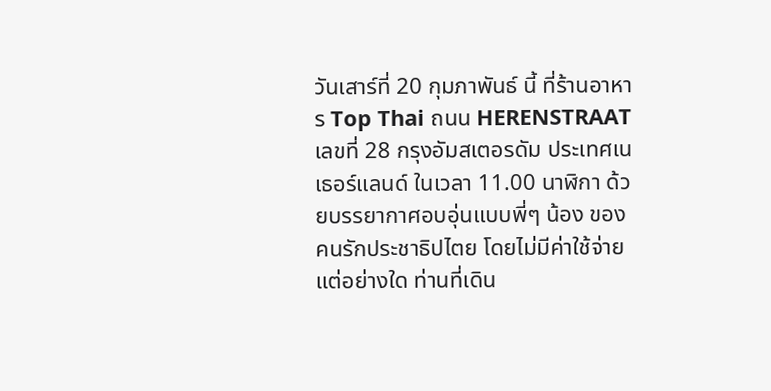วันเสาร์ที่ 20 กุมภาพันธ์ นี้ ที่ร้านอาหาร Top Thai ถนน HERENSTRAAT เลขที่ 28 กรุงอัมสเตอรดัม ประเทศเนเธอร์แลนด์ ในเวลา 11.00 นาฬิกา ด้วยบรรยากาศอบอุ่นแบบพี่ๆ น้อง ของคนรักประชาธิปไตย โดยไม่มีค่าใช้จ่ายแต่อย่างใด ท่านที่เดิน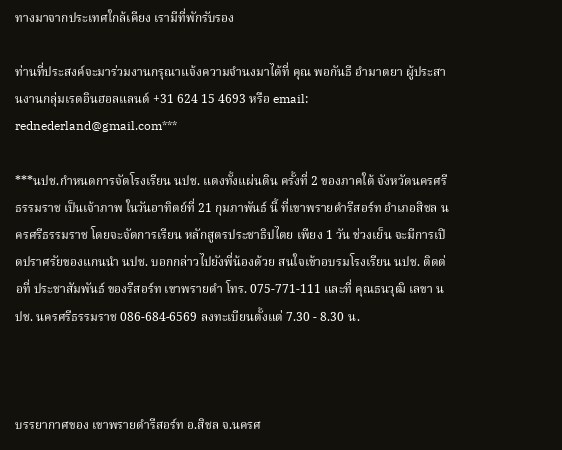ทางมาจากประเทศใกล้เคียง เรามีที่พักรับรอง

ท่านที่ประสงค์จะมาร่วมงานกรุณาแจ้งความจำนงมาได้ที่ คุณ พอกันธี อำมาตยา ผู้ประสานงานกลุ่มเรดอินฮอลแลนด์ +31 624 15 4693 หรือ email: rednederland@gmail.com***

***นปช.กำหนดการจัดโรงเรียน นปช. แดงทั้งแผ่นดิน ครั้งที่ 2 ของภาคใต้ จังหวัดนครศรีธรรมราช เป็นเจ้าภาพ ในวันอาทิตย์ที่ 21 กุมภาพันธ์ นี้ ที่เขาพรายดำรีสอร์ท อำเภอสิชล นครศรีธรรมราช โดยจะจัดการเรียน หลักสูตรประชาธิปไตย เพียง 1 วัน ช่วงเย็น จะมีการเปิดปราศรัยของแกนนำ นปช. บอกกล่าวไปยังพี่น้องด้วย สนใจเข้าอบรมโรงเรียน นปช. ติดต่อที่ ประชาสัมพันธ์ ของรีสอร์ท เขาพรายดำ โทร. 075-771-111 และที่ คุณธนวุฒิ เลขา นปช. นครศรีธรรมราช 086-684-6569 ลงทะเบียนตั้งแต่ 7.30 - 8.30 น.



บรรยากาศของ เขาพรายดำรีสอร์ท อ.สิชล จ.นครศ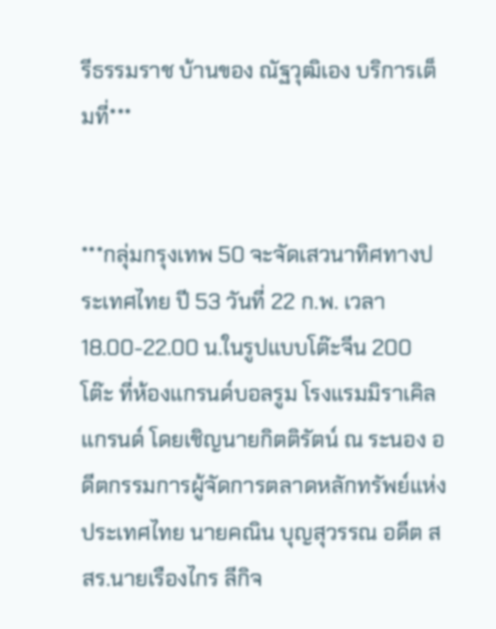รีธรรมราช บ้านของ ณัฐวุฒิเอง บริการเต็มที่***


***กลุ่มกรุงเทพ 50 จะจัดเสวนาทิศทางประเทศไทย ปี 53 วันที่ 22 ก.พ. เวลา 18.00-22.00 น.ในรูปแบบโต๊ะจีน 200 โต๊ะ ที่ห้องแกรนด์บอลรูม โรงแรมมิราเคิลแกรนด์ โดยเชิญนายกิตติรัตน์ ณ ระนอง อดีตกรรมการผู้จัดการตลาดหลักทรัพย์แห่งประเทศไทย นายคณิน บุญสุวรรณ อดีต สสร.นายเรืองไกร ลีกิจ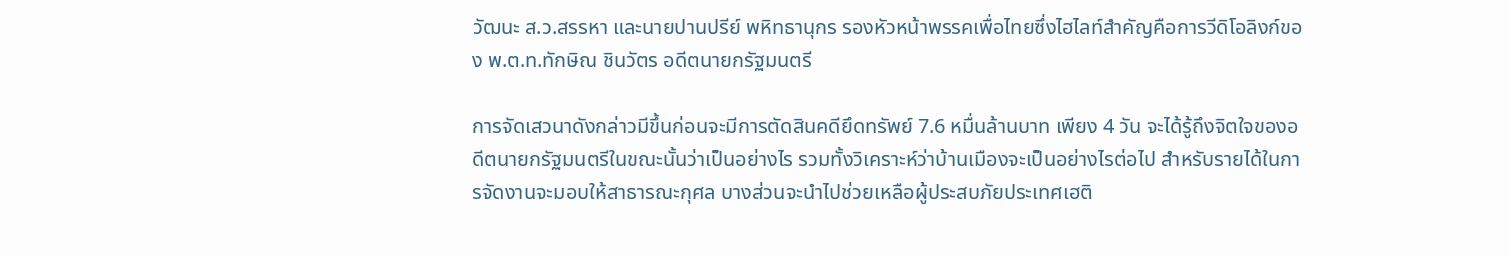วัฒนะ ส.ว.สรรหา และนายปานปรีย์ พหิทธานุกร รองหัวหน้าพรรคเพื่อไทยซึ่งไฮไลท์สำคัญคือการวีดิโอลิงก์ของ พ.ต.ท.ทักษิณ ชินวัตร อดีตนายกรัฐมนตรี

การจัดเสวนาดังกล่าวมีขึ้นก่อนจะมีการตัดสินคดียึดทรัพย์ 7.6 หมื่นล้านบาท เพียง 4 วัน จะได้รู้ถึงจิตใจของอดีตนายกรัฐมนตรีในขณะนั้นว่าเป็นอย่างไร รวมทั้งวิเคราะห์ว่าบ้านเมืองจะเป็นอย่างไรต่อไป สำหรับรายได้ในการจัดงานจะมอบให้สาธารณะกุศล บางส่วนจะนำไปช่วยเหลือผู้ประสบภัยประเทศเฮติ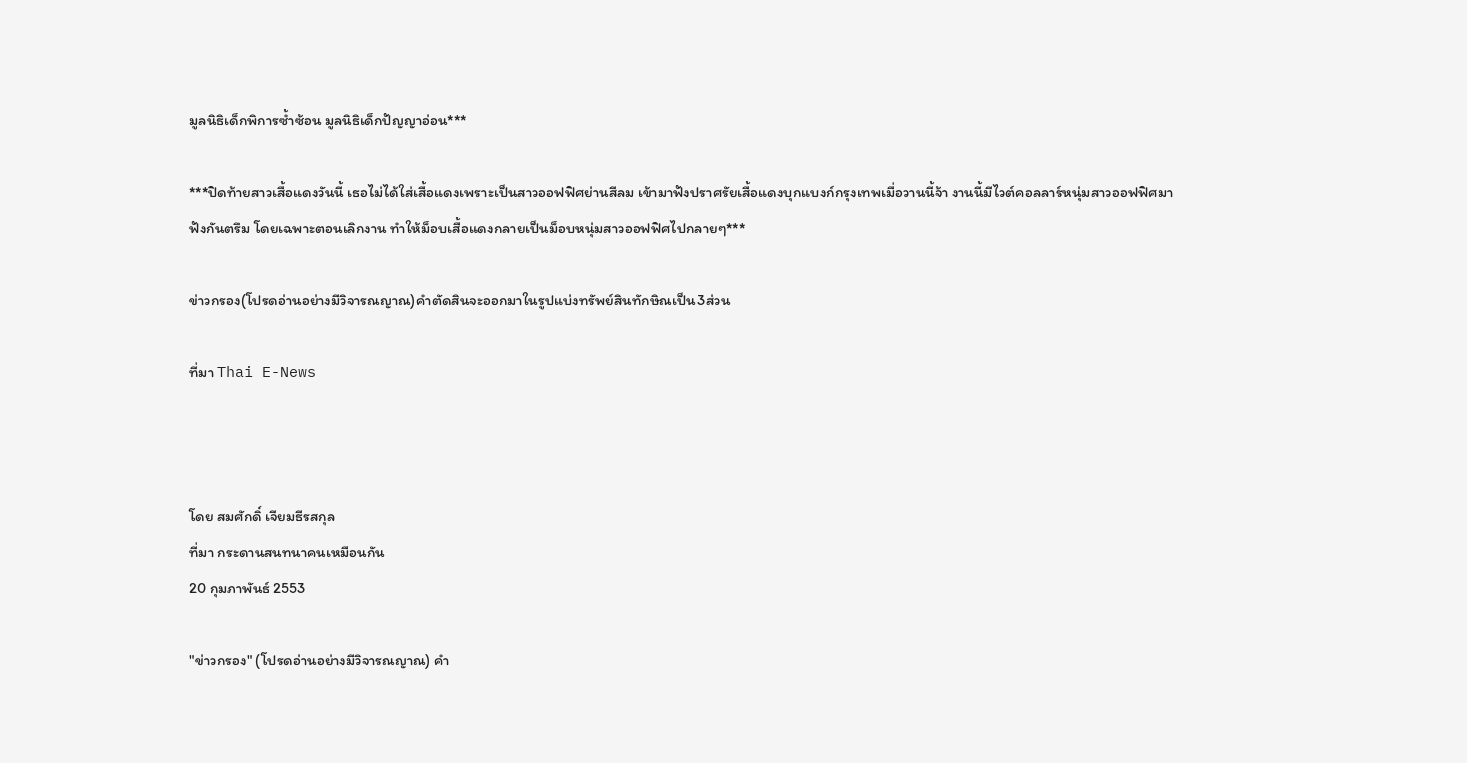มูลนิธิเด็กพิการซ้ำซ้อน มูลนิธิเด็กปัญญาอ่อน***

***ปิดท้ายสาวเสื้อแดงวันนี้ เธอไม่ได้ใส่เสื้อแดงเพราะเป็นสาวออฟฟิศย่านสีลม เข้ามาฟังปราศรัยเสื้อแดงบุกแบงก์กรุงเทพเมื่อวานนี้จ้า งานนี้มีไวต์คอลลาร์หนุ่มสาวออฟฟิศมาฟังกันตรึม โดยเฉพาะตอนเลิกงาน ทำให้ม็อบเสื้อแดงกลายเป็นม็อบหนุ่มสาวออฟฟิศไปกลายๆ***

ข่าวกรอง(โปรดอ่านอย่างมีวิจารณญาณ)คำตัดสินจะออกมาในรูปแบ่งทรัพย์สินทักษิณเป็น3ส่วน

ที่มา Thai E-News



โดย สมศักดิ์ เจียมธีรสกุล
ที่มา กระดานสนทนาคนเหมือนกัน
20 กุมภาพันธ์ 2553

"ข่าวกรอง" (โปรดอ่านอย่างมีวิจารณญาณ) คำ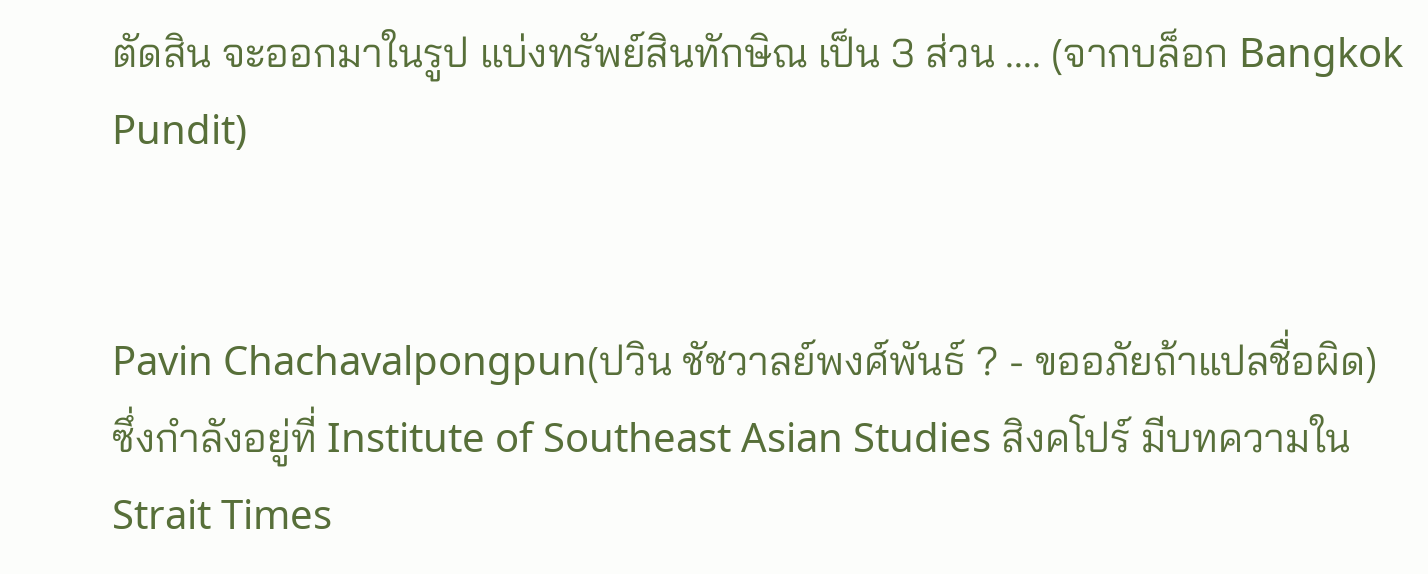ตัดสิน จะออกมาในรูป แบ่งทรัพย์สินทักษิณ เป็น 3 ส่วน .... (จากบล็อก Bangkok Pundit)


Pavin Chachavalpongpun(ปวิน ชัชวาลย์พงศ์พันธ์ ? - ขออภัยถ้าแปลชื่อผิด) ซึ่งกำลังอยู่ที่ Institute of Southeast Asian Studies สิงคโปร์ มีบทความใน Strait Times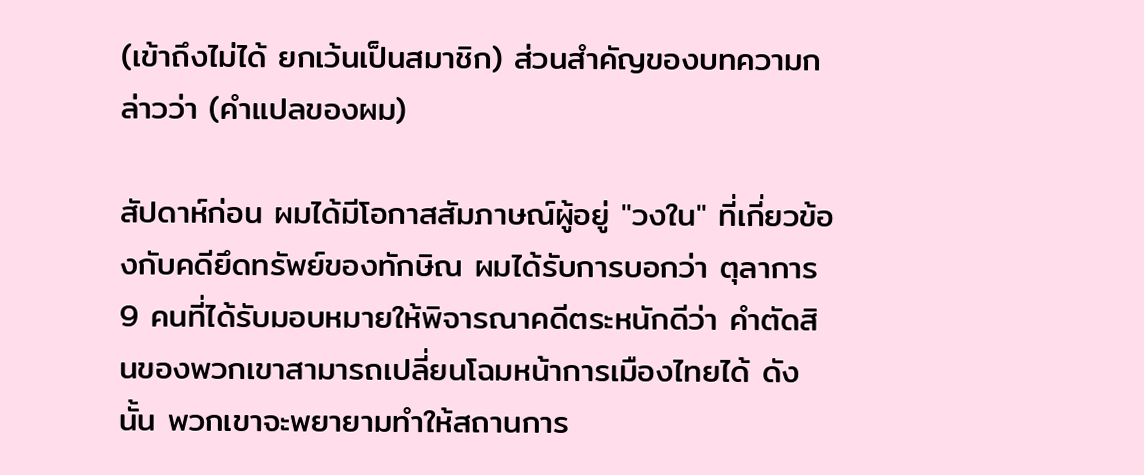(เข้าถึงไม่ได้ ยกเว้นเป็นสมาชิก) ส่วนสำคัญของบทความกล่าวว่า (คำแปลของผม)

สัปดาห์ก่อน ผมได้มีโอกาสสัมภาษณ์ผู้อยู่ "วงใน" ที่เกี่ยวข้องกับคดียึดทรัพย์ของทักษิณ ผมได้รับการบอกว่า ตุลาการ 9 คนที่ได้รับมอบหมายให้พิจารณาคดีตระหนักดีว่า คำตัดสินของพวกเขาสามารถเปลี่ยนโฉมหน้าการเมืองไทยได้ ดังนั้น พวกเขาจะพยายามทำให้สถานการ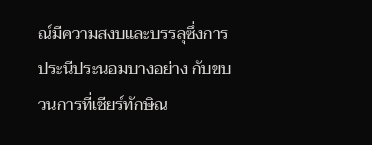ณ์มีความสงบและบรรลุซึ่งการประนีประนอมบางอย่าง กับขบวนการที่เชียร์ทักษิณ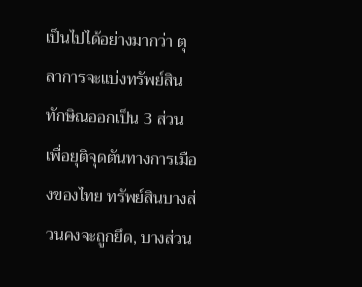เป็นไปได้อย่างมากว่า ตุลาการจะแบ่งทรัพย์สินทักษิณออกเป็น 3 ส่วน เพื่อยุติจุดตันทางการเมืองของไทย ทรัพย์สินบางส่วนคงจะถูกยึด, บางส่วน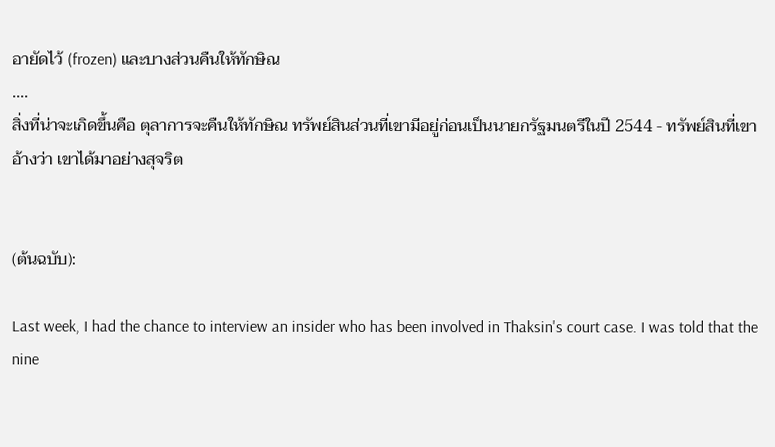อายัดไว้ (frozen) และบางส่วนคืนให้ทักษิณ
....
สิ่งที่น่าจะเกิดขึ้นคือ ตุลาการจะคืนให้ทักษิณ ทรัพย์สินส่วนที่เขามีอยู่ก่อนเป็นนายกรัฐมนตรีในปี 2544 - ทรัพย์สินที่เขาอ้างว่า เขาได้มาอย่างสุจริต


(ต้นฉบับ):

Last week, I had the chance to interview an insider who has been involved in Thaksin's court case. I was told that the nine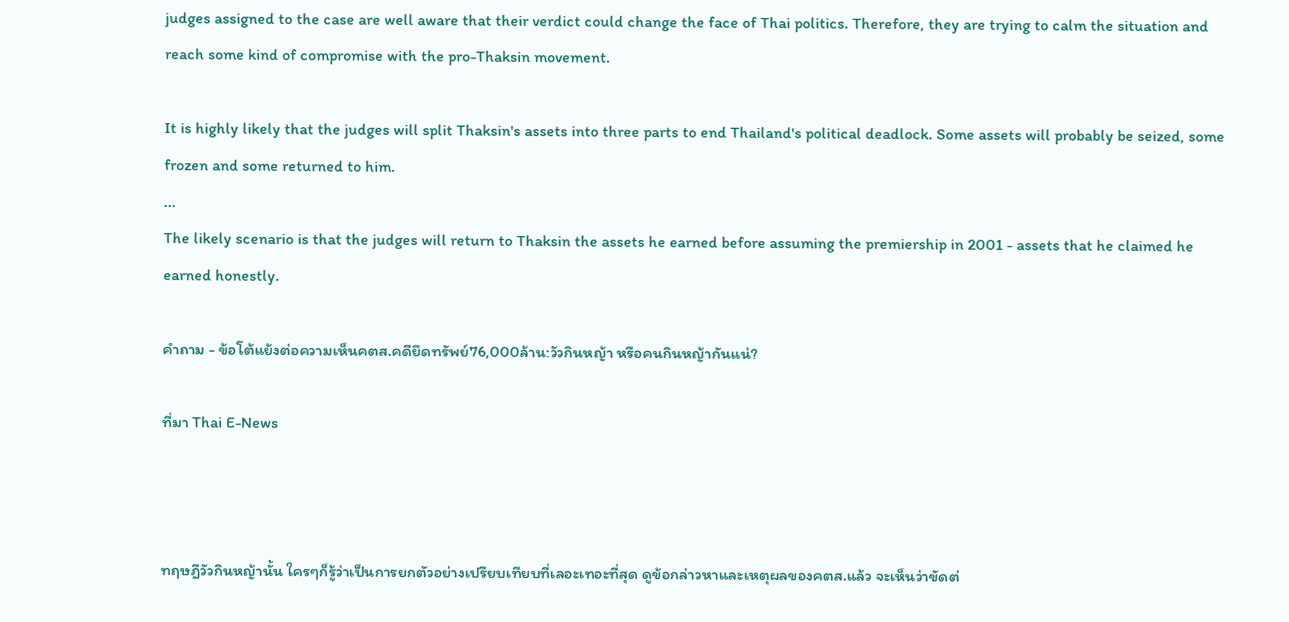judges assigned to the case are well aware that their verdict could change the face of Thai politics. Therefore, they are trying to calm the situation and reach some kind of compromise with the pro-Thaksin movement.

It is highly likely that the judges will split Thaksin's assets into three parts to end Thailand's political deadlock. Some assets will probably be seized, some frozen and some returned to him.
...
The likely scenario is that the judges will return to Thaksin the assets he earned before assuming the premiership in 2001 - assets that he claimed he earned honestly.

คำถาม - ข้อโต้แย้งต่อความเห็นคตส.คดียึดทรัพย์76,000ล้าน:วัวกินหญ้า หรือคนกินหญ้ากันแน่?

ที่มา Thai E-News



ทฤษฎีวัวกินหญ้านั้น ใครๆก็รู้ว่าเป็นการยกตัวอย่างเปรียบเทียบที่เลอะเทอะที่สุด ดูข้อกล่าวหาและเหตุผลของคตส.แล้ว จะเห็นว่าขัดต่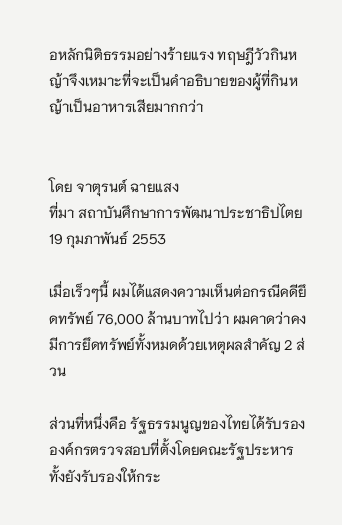อหลักนิติธรรมอย่างร้ายแรง ทฤษฎีวัวกินหญ้าจึงเหมาะที่จะเป็นคำอธิบายของผู้ที่กินหญ้าเป็นอาหารเสียมากกว่า


โดย จาตุรนต์ ฉายแสง
ที่มา สถาบันศึกษาการพัฒนาประชาธิปไตย
19 กุมภาพันธ์ 2553

เมื่อเร็วๆนี้ ผมได้แสดงความเห็นต่อกรณีคดียึดทรัพย์ 76,000 ล้านบาทไปว่า ผมคาดว่าคงมีการยึดทรัพย์ทั้งหมดด้วยเหตุผลสำคัญ 2 ส่วน

ส่วนที่หนึ่งคือ รัฐธรรมนูญของไทยได้รับรององค์กรตรวจสอบที่ตั้งโดยคณะรัฐประหาร ทั้งยังรับรองให้กระ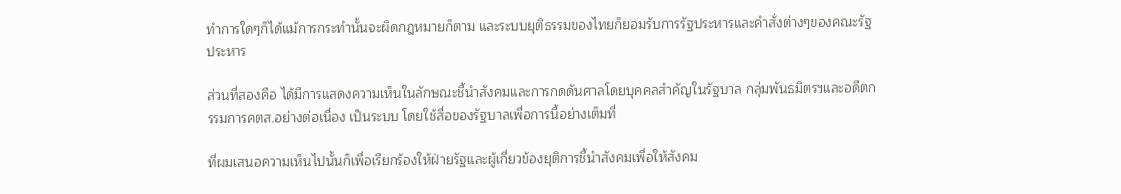ทำการใดๆก็ได้แม้การกระทำนั้นจะผิดกฎหมายก็ตาม และระบบยุติธรรมของไทยก็ยอมรับการรัฐประหารและคำสั่งต่างๆของคณะรัฐประหาร

ส่วนที่สองคือ ได้มีการแสดงความเห็นในลักษณะชี้นำสังคมและการกดดันศาลโดยบุคคลสำคัญในรัฐบาล กลุ่มพันธมิตรฯและอดีตกรรมการคตส.อย่างต่อเนื่อง เป็นระบบ โดยใช้สื่อของรัฐบาลเพื่อการนี้อย่างเต็มที่

ที่ผมเสนอความเห็นไปนั้นก็เพื่อเรียกร้องให้ฝ่ายรัฐและผู้เกี่ยวข้องยุติการชี้นำสังคมเพื่อให้สังคม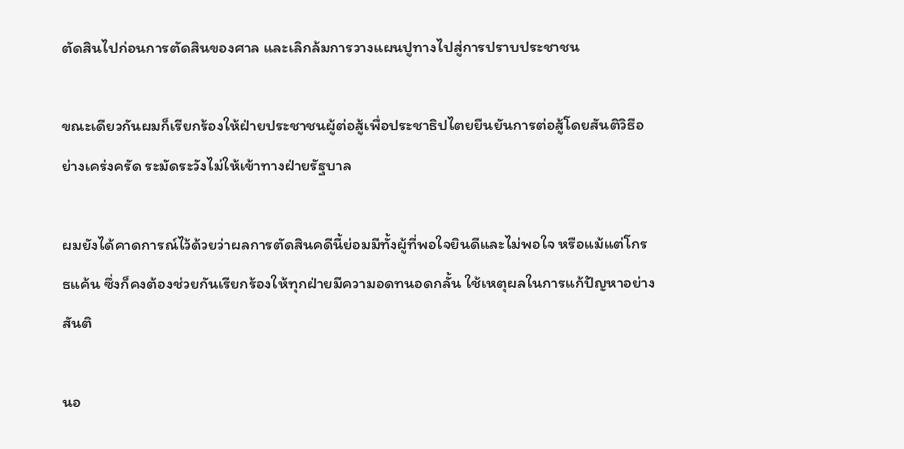ตัดสินไปก่อนการตัดสินของศาล และเลิกล้มการวางแผนปูทางไปสู่การปราบประชาชน

ขณะเดียวกันผมก็เรียกร้องให้ฝ่ายประชาชนผู้ต่อสู้เพื่อประชาธิปไตยยืนยันการต่อสู้โดยสันติวิธีอย่างเคร่งครัด ระมัดระวังไม่ให้เข้าทางฝ่ายรัฐบาล

ผมยังได้คาดการณ์ไว้ด้วยว่าผลการตัดสินคดีนี้ย่อมมีทั้งผู้ที่พอใจยินดีและไม่พอใจ หรือแม้แต่โกรธแค้น ซึ่งก็คงต้องช่วยกันเรียกร้องให้ทุกฝ่ายมีความอดทนอดกลั้น ใช้เหตุผลในการแก้ปัญหาอย่างสันติ

นอ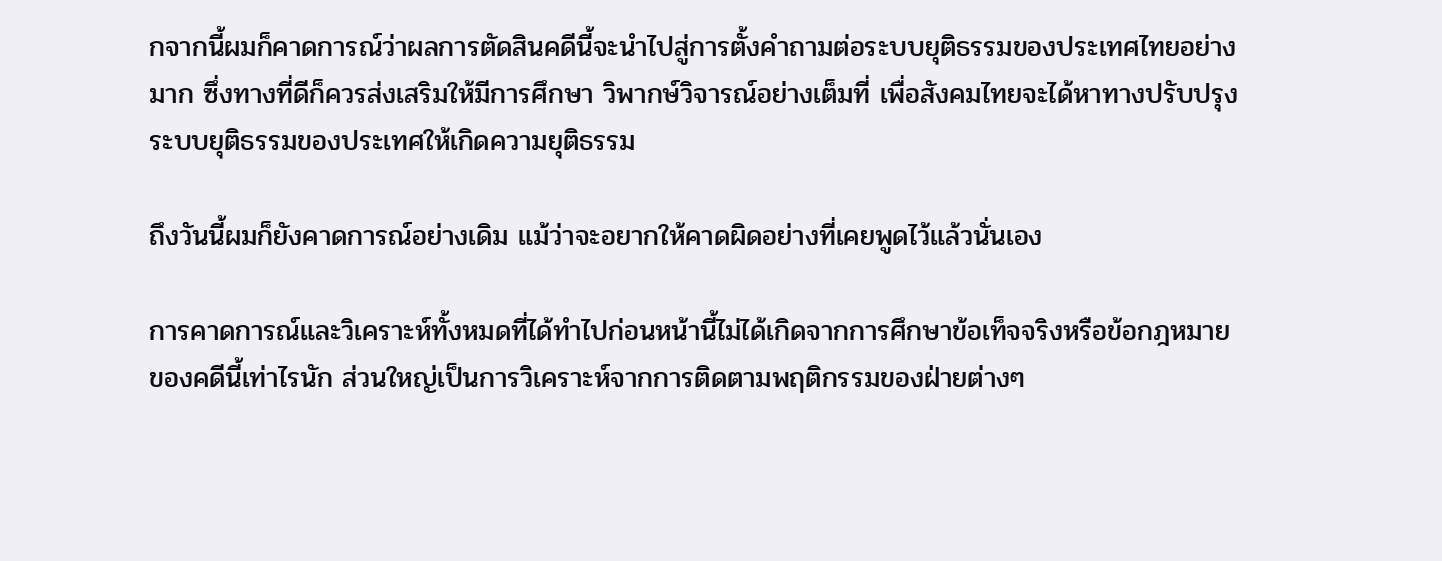กจากนี้ผมก็คาดการณ์ว่าผลการตัดสินคดีนี้จะนำไปสู่การตั้งคำถามต่อระบบยุติธรรมของประเทศไทยอย่างมาก ซึ่งทางที่ดีก็ควรส่งเสริมให้มีการศึกษา วิพากษ์วิจารณ์อย่างเต็มที่ เพื่อสังคมไทยจะได้หาทางปรับปรุงระบบยุติธรรมของประเทศให้เกิดความยุติธรรม

ถึงวันนี้ผมก็ยังคาดการณ์อย่างเดิม แม้ว่าจะอยากให้คาดผิดอย่างที่เคยพูดไว้แล้วนั่นเอง

การคาดการณ์และวิเคราะห์ทั้งหมดที่ได้ทำไปก่อนหน้านี้ไม่ได้เกิดจากการศึกษาข้อเท็จจริงหรือข้อกฎหมายของคดีนี้เท่าไรนัก ส่วนใหญ่เป็นการวิเคราะห์จากการติดตามพฤติกรรมของฝ่ายต่างๆ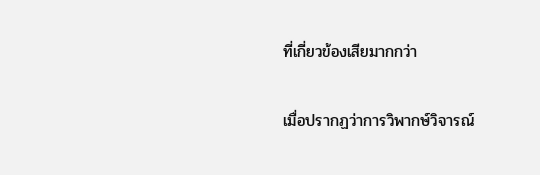ที่เกี่ยวข้องเสียมากกว่า

เมื่อปรากฏว่าการวิพากษ์วิจารณ์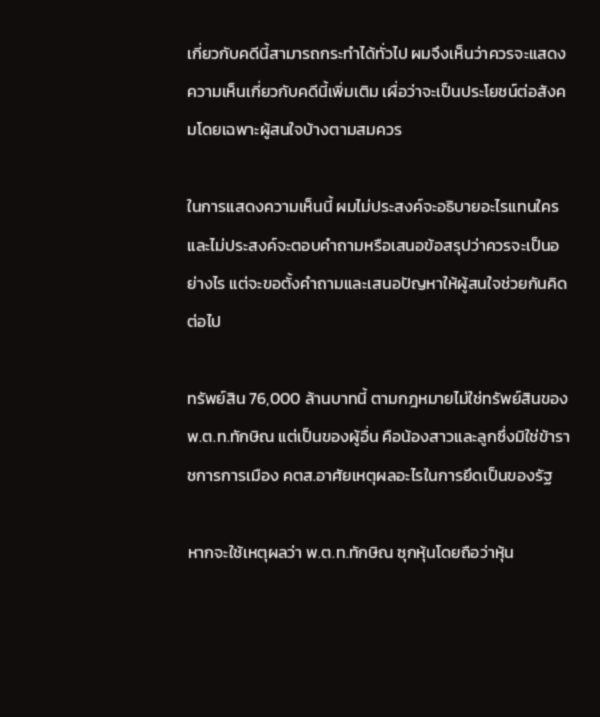เกี่ยวกับคดีนี้สามารถกระทำได้ทั่วไป ผมจึงเห็นว่าควรจะแสดงความเห็นเกี่ยวกับคดีนี้เพิ่มเติม เผื่อว่าจะเป็นประโยชน์ต่อสังคมโดยเฉพาะผู้สนใจบ้างตามสมควร

ในการแสดงความเห็นนี้ ผมไม่ประสงค์จะอธิบายอะไรแทนใคร และไม่ประสงค์จะตอบคำถามหรือเสนอข้อสรุปว่าควรจะเป็นอย่างไร แต่จะขอตั้งคำถามและเสนอปัญหาให้ผู้สนใจช่วยกันคิดต่อไป

ทรัพย์สิน 76,000 ล้านบาทนี้ ตามกฎหมายไม่ใช่ทรัพย์สินของ พ.ต.ท.ทักษิณ แต่เป็นของผู้อื่น คือน้องสาวและลูกซึ่งมิใช่ข้าราชการการเมือง คตส.อาศัยเหตุผลอะไรในการยึดเป็นของรัฐ

หากจะใช้เหตุผลว่า พ.ต.ท.ทักษิณ ซุกหุ้นโดยถือว่าหุ้น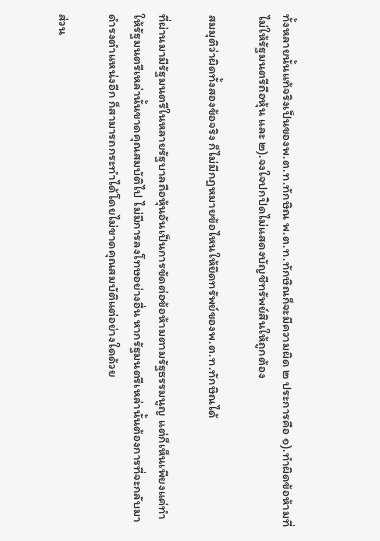ทั้งหลายนั้นแท้จริงเป็นของพ.ต.ท.ทักษิณ พ.ต.ท.ทักษิณก็จะมีความผิด ๒ ประการคือ ๑).ทำผิดข้อห้ามที่ไม่ให้รัฐมนตรีถือหุ้น และ ๒).จงใจปกปิดไม่แสดงบัญชีทรัพย์สินให้ถูกต้อง

สมมุติว่าผิดทั้งสองข้อจริง ก็ไม่มีกฎหมายข้อไหนให้ยึดทรัพย์ของพ.ต.ท.ทักษิณได้

ที่ผ่านมามีรัฐมนตรีในหลายรัฐบาลถือหุ้นอันเป็นการขัดต่อข้อห้ามตามรัฐธรรมนูญ แต่ก็เห็นเพียงแค่ทำให้รัฐมนตรีเหล่านั้นขาดคุณสมบัติไป ไม่มีการลงโทษอย่างอื่น หากรัฐมนตรีเหล่านั้นต้องการที่จะกลับมาดำรงตำแหน่งอีก ก็สามารถกระทำได้โดยไม่ขาดคุณสมบัติแต่อย่างใดด้วย

ส่วน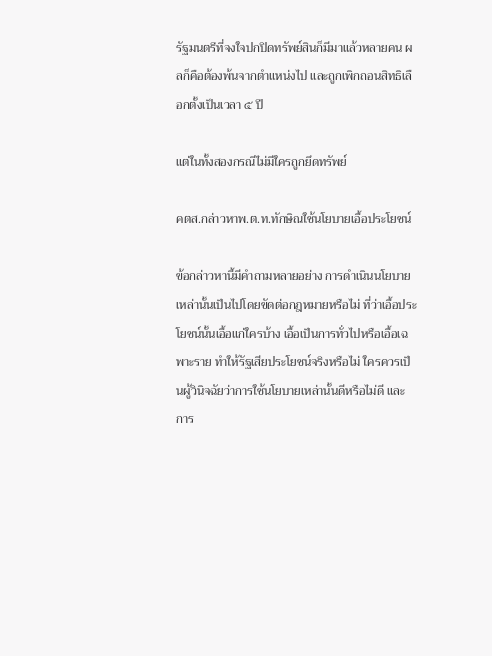รัฐมนตรีที่จงใจปกปิดทรัพย์สินก็มีมาแล้วหลายคน ผลก็คือต้องพ้นจากตำแหน่งไป และถูกเพิกถอนสิทธิเลือกตั้งเป็นเวลา ๕ ปี

แต่ในทั้งสองกรณีไม่มีใครถูกยึดทรัพย์

คตส.กล่าวหาพ.ต.ท.ทักษิณใช้นโยบายเอื้อประโยชน์

ข้อกล่าวหานี้มีคำถามหลายอย่าง การดำเนินนโยบายเหล่านั้นเป็นไปโดยขัดต่อกฎหมายหรือไม่ ที่ว่าเอื้อประโยชน์นั้นเอื้อแก่ใครบ้าง เอื้อเป็นการทั่วไปหรือเอื้อเฉพาะราย ทำให้รัฐเสียประโยชน์จริงหรือไม่ ใครควรเป็นผู้วินิจฉัยว่าการใช้นโยบายเหล่านั้นดีหรือไม่ดี และการ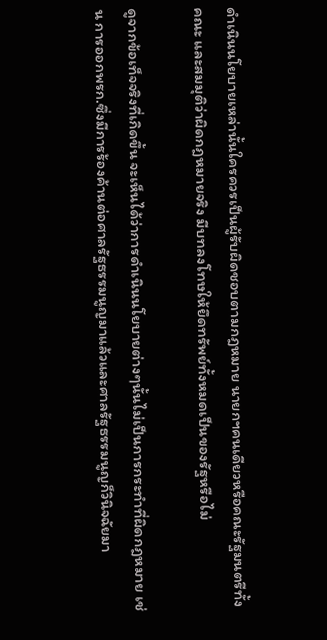ดำเนินนโยบายเหล่านั้นใครควรเป็นผู้รับผิดชอบตามกฎหมาย นายกฯคนเดียวหรือคณะรัฐมนตรีทั้งคณะ และสมมุติว่าผิดกฎหมายจริง มีบทลงโทษให้ยึดทรัพย์ทั้งหมดเป็นของรัฐหรือไม่

ดูจากข้อเท็จจริงที่เกิดขึ้น จะเห็นได้ว่าการดำเนินนโยบายต่างๆนั้นไม่เป็นการกระทำที่ผิดกฎหมาย เช่น การออกพรก.ซึ่งมีการร้องค้านต่อศาลรัฐธรรมนูญมาแล้วและศาลรัฐธรรมนูญก็วินิจฉัยมา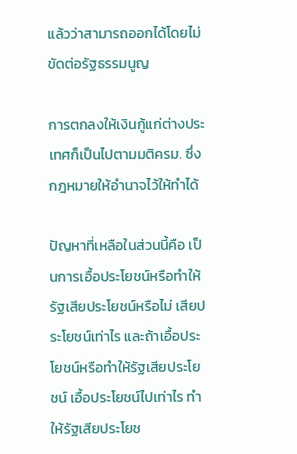แล้วว่าสามารถออกได้โดยไม่ขัดต่อรัฐธรรมนูญ

การตกลงให้เงินกู้แก่ต่างประเทศก็เป็นไปตามมติครม. ซึ่งกฎหมายให้อำนาจไว้ให้ทำได้

ปัญหาที่เหลือในส่วนนี้คือ เป็นการเอื้อประโยชน์หรือทำให้รัฐเสียประโยชน์หรือไม่ เสียประโยชน์เท่าไร และถ้าเอื้อประโยชน์หรือทำให้รัฐเสียประโยชน์ เอื้อประโยชน์ไปเท่าไร ทำให้รัฐเสียประโยช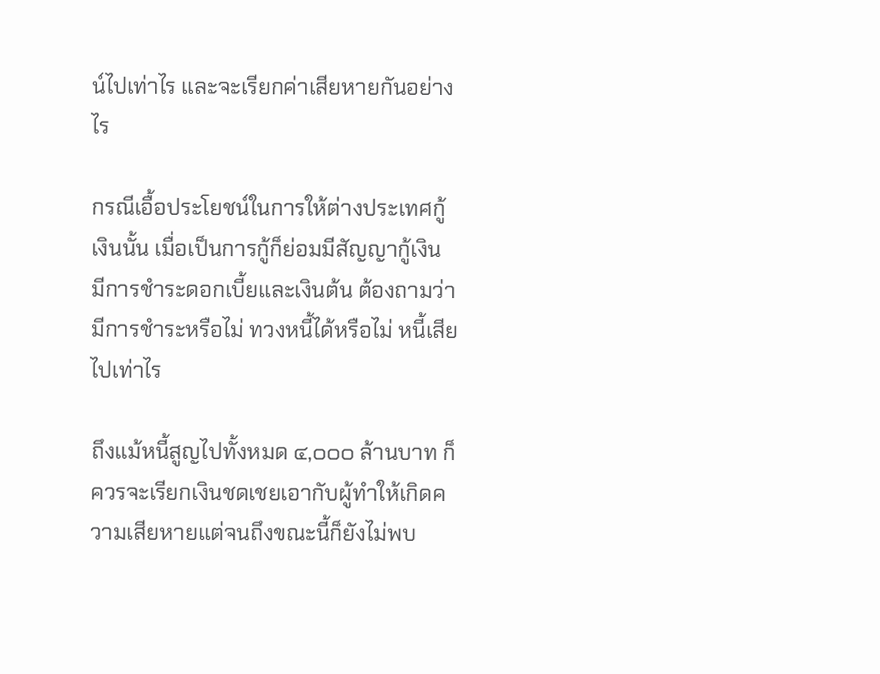น์ไปเท่าไร และจะเรียกค่าเสียหายกันอย่างไร

กรณีเอื้อประโยชน์ในการให้ต่างประเทศกู้เงินนั้น เมื่อเป็นการกู้ก็ย่อมมีสัญญากู้เงิน มีการชำระดอกเบี้ยและเงินต้น ต้องถามว่ามีการชำระหรือไม่ ทวงหนี้ได้หรือไม่ หนี้เสียไปเท่าไร

ถึงแม้หนี้สูญไปทั้งหมด ๔,๐๐๐ ล้านบาท ก็ควรจะเรียกเงินชดเชยเอากับผู้ทำให้เกิดความเสียหายแต่จนถึงขณะนี้ก็ยังไม่พบ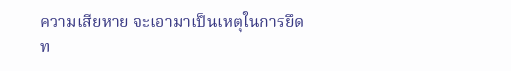ความเสียหาย จะเอามาเป็นเหตุในการยึดท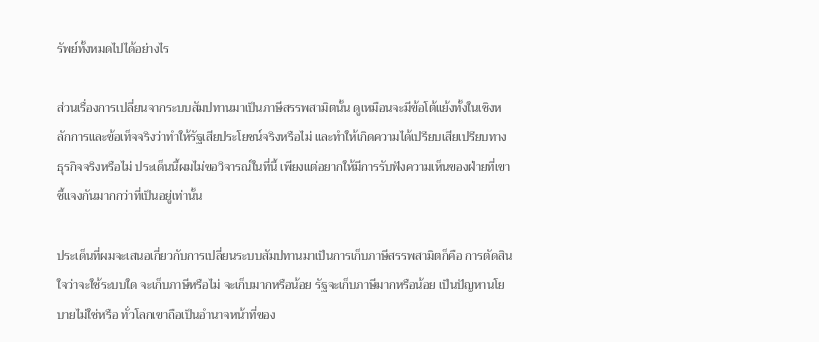รัพย์ทั้งหมดไปได้อย่างไร

ส่วนเรื่องการเปลี่ยนจากระบบสัมปทานมาเป็นภาษีสรรพสามิตนั้น ดูเหมือนจะมีข้อโต้แย้งทั้งในเชิงหลักการและข้อเท็จจริงว่าทำให้รัฐเสียประโยชน์จริงหรือไม่ และทำให้เกิดความได้เปรียบเสียเปรียบทางธุรกิจจริงหรือไม่ ประเด็นนี้ผมไม่ขอวิจารณ์ในที่นี้ เพียงแต่อยากให้มีการรับฟังความเห็นของฝ่ายที่เขาชี้แจงกันมากกว่าที่เป็นอยู่เท่านั้น

ประเด็นที่ผมจะเสนอเกี่ยวกับการเปลี่ยนระบบสัมปทานมาเป็นการเก็บภาษีสรรพสามิตก็คือ การตัดสินใจว่าจะใช้ระบบใด จะเก็บภาษีหรือไม่ จะเก็บมากหรือน้อย รัฐจะเก็บภาษีมากหรือน้อย เป็นปัญหานโยบายไม่ใช่หรือ ทั่วโลกเขาถือเป็นอำนาจหน้าที่ของ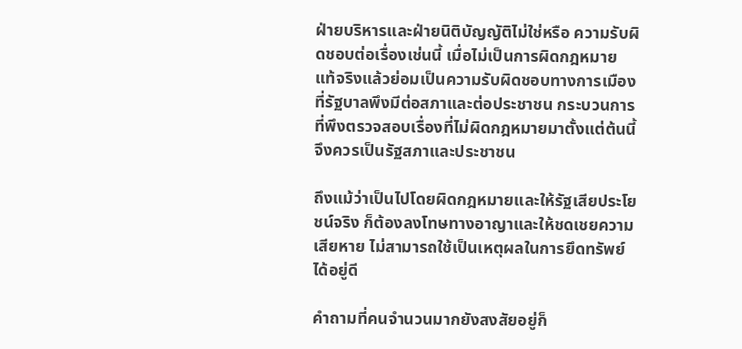ฝ่ายบริหารและฝ่ายนิติบัญญัติไม่ใช่หรือ ความรับผิดชอบต่อเรื่องเช่นนี้ เมื่อไม่เป็นการผิดกฎหมาย แท้จริงแล้วย่อมเป็นความรับผิดชอบทางการเมืองที่รัฐบาลพึงมีต่อสภาและต่อประชาชน กระบวนการที่พึงตรวจสอบเรื่องที่ไม่ผิดกฎหมายมาตั้งแต่ต้นนี้ จึงควรเป็นรัฐสภาและประชาชน

ถึงแม้ว่าเป็นไปโดยผิดกฎหมายและให้รัฐเสียประโยชน์จริง ก็ต้องลงโทษทางอาญาและให้ชดเชยความเสียหาย ไม่สามารถใช้เป็นเหตุผลในการยึดทรัพย์ได้อยู่ดี

คำถามที่คนจำนวนมากยังสงสัยอยู่ก็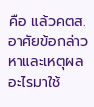คือ แล้วคตส.อาศัยข้อกล่าวหาและเหตุผลอะไรมาใช้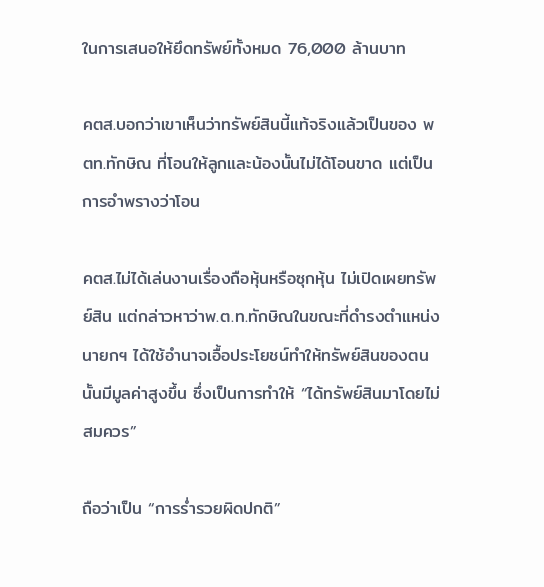ในการเสนอให้ยึดทรัพย์ทั้งหมด 76,000 ล้านบาท

คตส.บอกว่าเขาเห็นว่าทรัพย์สินนี้แท้จริงแล้วเป็นของ พตท.ทักษิณ ที่โอนให้ลูกและน้องนั้นไม่ได้โอนขาด แต่เป็นการอำพรางว่าโอน

คตส.ไม่ได้เล่นงานเรื่องถือหุ้นหรือซุกหุ้น ไม่เปิดเผยทรัพย์สิน แต่กล่าวหาว่าพ.ต.ท.ทักษิณในขณะที่ดำรงตำแหน่งนายกฯ ได้ใช้อำนาจเอื้อประโยชน์ทำให้ทรัพย์สินของตนนั้นมีมูลค่าสูงขึ้น ซึ่งเป็นการทำให้ “ได้ทรัพย์สินมาโดยไม่สมควร”

ถือว่าเป็น “การร่ำรวยผิดปกติ”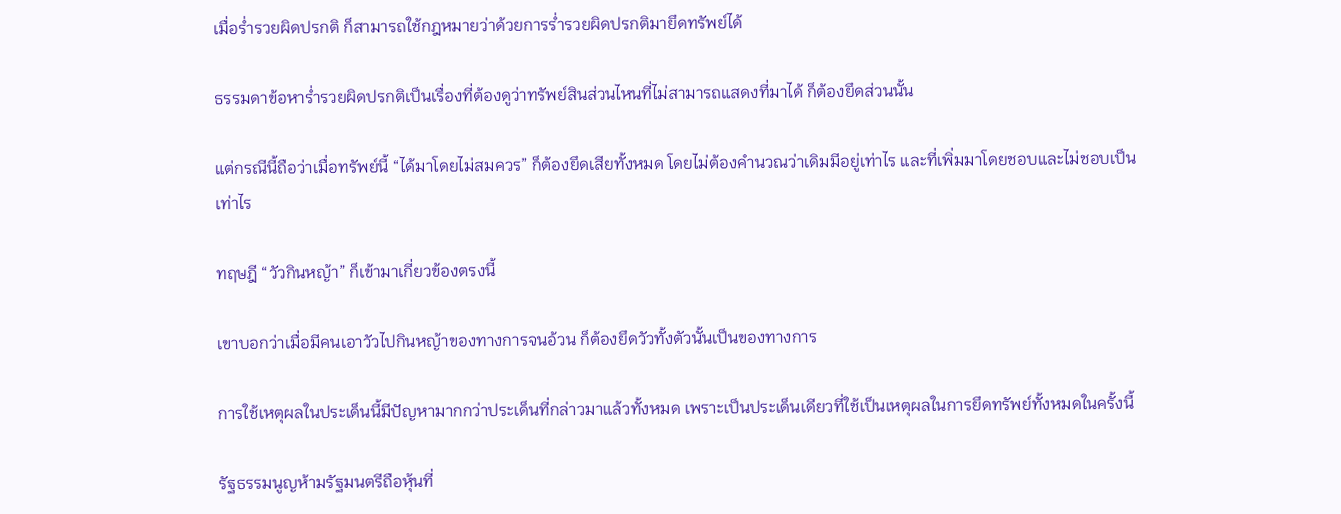เมื่อร่ำรวยผิดปรกติ ก็สามารถใช้กฎหมายว่าด้วยการร่ำรวยผิดปรกติมายึดทรัพย์ได้

ธรรมดาข้อหาร่ำรวยผิดปรกติเป็นเรื่องที่ต้องดูว่าทรัพย์สินส่วนไหนที่ไม่สามารถแสดงที่มาได้ ก็ต้องยึดส่วนนั้น

แต่กรณีนี้ถือว่าเมื่อทรัพย์นี้ “ได้มาโดยไม่สมควร” ก็ต้องยึดเสียทั้งหมด โดยไม่ต้องคำนวณว่าเดิมมีอยู่เท่าไร และที่เพิ่มมาโดยชอบและไม่ชอบเป็นเท่าไร

ทฤษฎี “วัวกินหญ้า” ก็เข้ามาเกี่ยวข้องตรงนี้

เขาบอกว่าเมื่อมีคนเอาวัวไปกินหญ้าของทางการจนอ้วน ก็ต้องยึดวัวทั้งตัวนั้นเป็นของทางการ

การใช้เหตุผลในประเด็นนี้มีปัญหามากกว่าประเด็นที่กล่าวมาแล้วทั้งหมด เพราะเป็นประเด็นเดียวที่ใช้เป็นเหตุผลในการยึดทรัพย์ทั้งหมดในครั้งนี้

รัฐธรรมนูญห้ามรัฐมนตรีถือหุ้นที่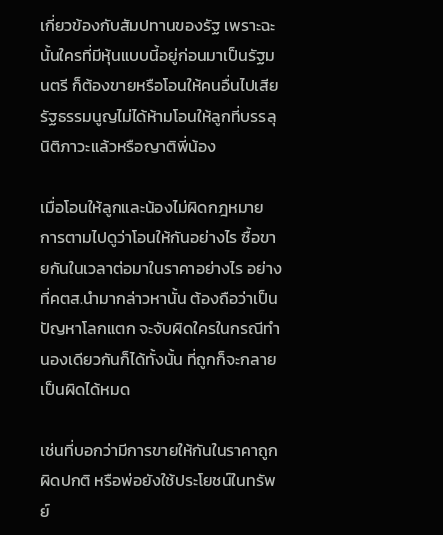เกี่ยวข้องกับสัมปทานของรัฐ เพราะฉะนั้นใครที่มีหุ้นแบบนี้อยู่ก่อนมาเป็นรัฐมนตรี ก็ต้องขายหรือโอนให้คนอื่นไปเสีย รัฐธรรมนูญไม่ได้ห้ามโอนให้ลูกที่บรรลุนิติภาวะแล้วหรือญาติพี่น้อง

เมื่อโอนให้ลูกและน้องไม่ผิดกฎหมาย การตามไปดูว่าโอนให้กันอย่างไร ซื้อขายกันในเวลาต่อมาในราคาอย่างไร อย่างที่คตส.นำมากล่าวหานั้น ต้องถือว่าเป็นปัญหาโลกแตก จะจับผิดใครในกรณีทำนองเดียวกันก็ได้ทั้งนั้น ที่ถูกก็จะกลายเป็นผิดได้หมด

เช่นที่บอกว่ามีการขายให้กันในราคาถูกผิดปกติ หรือพ่อยังใช้ประโยชน์ในทรัพย์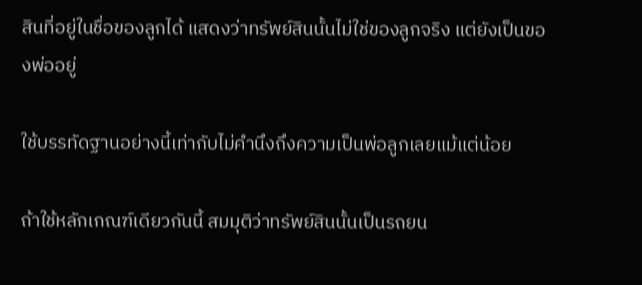สินที่อยู่ในชื่อของลูกได้ แสดงว่าทรัพย์สินนั้นไม่ใช่ของลูกจริง แต่ยังเป็นของพ่ออยู่

ใช้บรรทัดฐานอย่างนี้เท่ากับไม่คำนึงถึงความเป็นพ่อลูกเลยแม้แต่น้อย

ถ้าใช้หลักเกณฑ์เดียวกันนี้ สมมุติว่าทรัพย์สินนั้นเป็นรถยน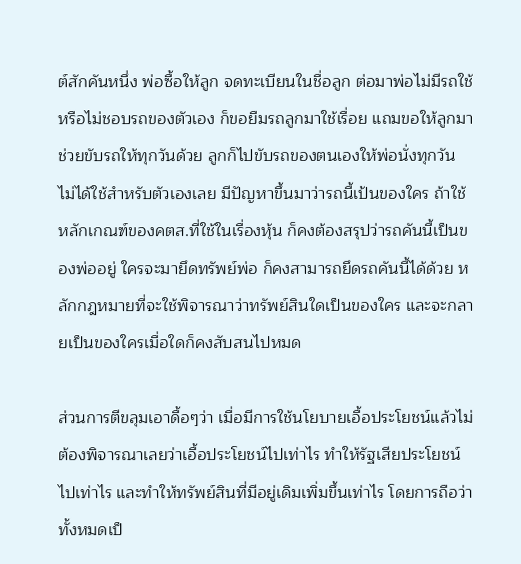ต์สักคันหนึ่ง พ่อซื้อให้ลูก จดทะเบียนในชื่อลูก ต่อมาพ่อไม่มีรถใช้หรือไม่ชอบรถของตัวเอง ก็ขอยืมรถลูกมาใช้เรื่อย แถมขอให้ลูกมาช่วยขับรถให้ทุกวันด้วย ลูกก็ไปขับรถของตนเองให้พ่อนั่งทุกวัน ไม่ได้ใช้สำหรับตัวเองเลย มีปัญหาขึ้นมาว่ารถนี้เป้นของใคร ถ้าใช้หลักเกณฑ์ของคตส.ที่ใช้ในเรื่องหุ้น ก็คงต้องสรุปว่ารถคันนี้เป็นของพ่ออยู่ ใครจะมายึดทรัพย์พ่อ ก็คงสามารถยึดรถคันนี้ได้ด้วย หลักกฎหมายที่จะใช้พิจารณาว่าทรัพย์สินใดเป็นของใคร และจะกลายเป็นของใครเมื่อใดก็คงสับสนไปหมด

ส่วนการตีขลุมเอาดื้อๆว่า เมื่อมีการใช้นโยบายเอื้อประโยชน์แล้วไม่ต้องพิจารณาเลยว่าเอื้อประโยชน์ไปเท่าไร ทำให้รัฐเสียประโยชน์ไปเท่าไร และทำให้ทรัพย์สินที่มีอยู่เดิมเพิ่มขึ้นเท่าไร โดยการถือว่าทั้งหมดเป็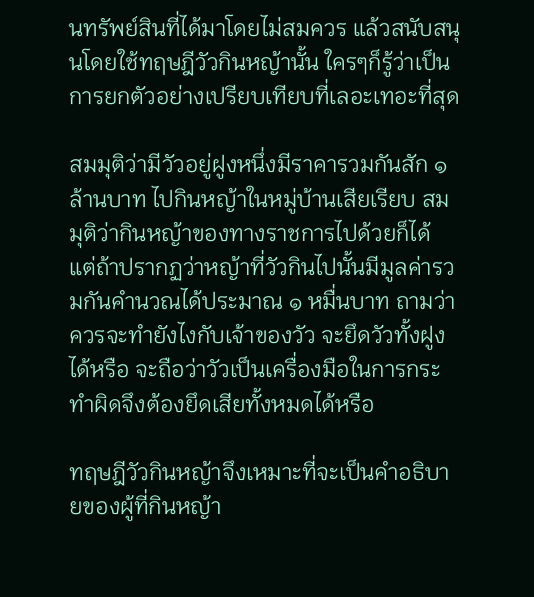นทรัพย์สินที่ได้มาโดยไม่สมควร แล้วสนับสนุนโดยใช้ทฤษฎีวัวกินหญ้านั้น ใครๆก็รู้ว่าเป็นการยกตัวอย่างเปรียบเทียบที่เลอะเทอะที่สุด

สมมุติว่ามีวัวอยู่ฝูงหนึ่งมีราคารวมกันสัก ๑ ล้านบาท ไปกินหญ้าในหมู่บ้านเสียเรียบ สมมุติว่ากินหญ้าของทางราชการไปด้วยก็ได้ แต่ถ้าปรากฏว่าหญ้าที่วัวกินไปนั้นมีมูลค่ารวมกันคำนวณได้ประมาณ ๑ หมื่นบาท ถามว่าควรจะทำยังไงกับเจ้าของวัว จะยึดวัวทั้งฝูงได้หรือ จะถือว่าวัวเป็นเครื่องมือในการกระทำผิดจึงต้องยึดเสียทั้งหมดได้หรือ

ทฤษฎีวัวกินหญ้าจึงเหมาะที่จะเป็นคำอธิบายของผู้ที่กินหญ้า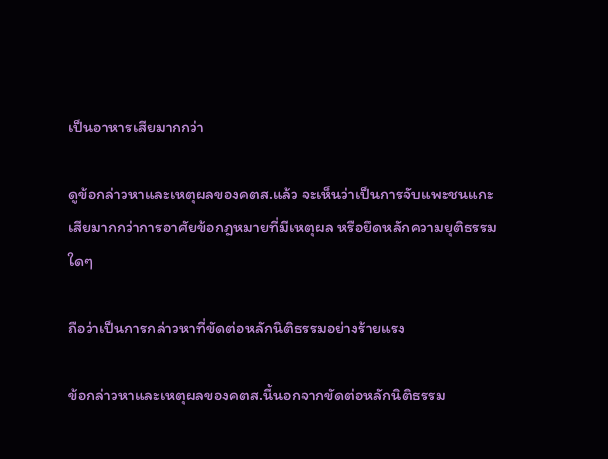เป็นอาหารเสียมากกว่า

ดูข้อกล่าวหาและเหตุผลของคตส.แล้ว จะเห็นว่าเป็นการจับแพะชนแกะเสียมากกว่าการอาศัยข้อกฎหมายที่มีเหตุผล หรือยึดหลักความยุติธรรมใดๆ

ถือว่าเป็นการกล่าวหาที่ขัดต่อหลักนิติธรรมอย่างร้ายแรง

ข้อกล่าวหาและเหตุผลของคตส.นี้นอกจากขัดต่อหลักนิติธรรม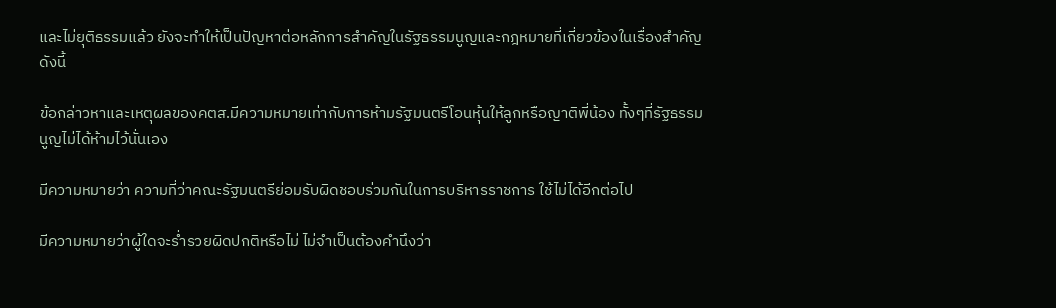และไม่ยุติธรรมแล้ว ยังจะทำให้เป็นปัญหาต่อหลักการสำคัญในรัฐธรรมนูญและกฎหมายที่เกี่ยวข้องในเรื่องสำคัญดังนี้

ข้อกล่าวหาและเหตุผลของคตส.มีความหมายเท่ากับการห้ามรัฐมนตรีโอนหุ้นให้ลูกหรือญาติพี่น้อง ทั้งๆที่รัฐธรรมนูญไม่ได้ห้ามไว้นั่นเอง

มีความหมายว่า ความที่ว่าคณะรัฐมนตรีย่อมรับผิดชอบร่วมกันในการบริหารราชการ ใช้ไม่ได้อีกต่อไป

มีความหมายว่าผู้ใดจะร่ำรวยผิดปกติหรือไม่ ไม่จำเป็นต้องคำนึงว่า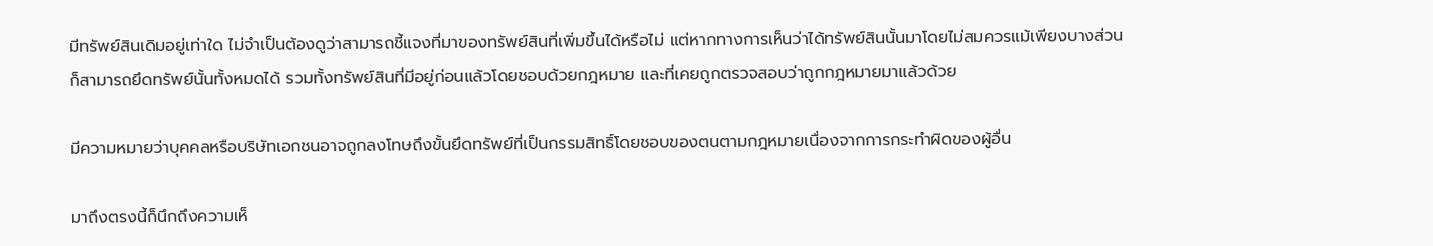มีทรัพย์สินเดิมอยู่เท่าใด ไม่จำเป็นต้องดูว่าสามารถชี้แจงที่มาของทรัพย์สินที่เพิ่มขึ้นได้หรือไม่ แต่หากทางการเห็นว่าได้ทรัพย์สินนั้นมาโดยไม่สมควรแม้เพียงบางส่วน ก็สามารถยึดทรัพย์นั้นทั้งหมดได้ รวมทั้งทรัพย์สินที่มีอยู่ก่อนแล้วโดยชอบด้วยกฎหมาย และที่เคยถูกตรวจสอบว่าถูกกฎหมายมาแล้วด้วย

มีความหมายว่าบุคคลหรือบริษัทเอกชนอาจถูกลงโทษถึงขั้นยึดทรัพย์ที่เป็นกรรมสิทธิ์โดยชอบของตนตามกฎหมายเนื่องจากการกระทำผิดของผู้อื่น

มาถึงตรงนี้ก็นึกถึงความเห็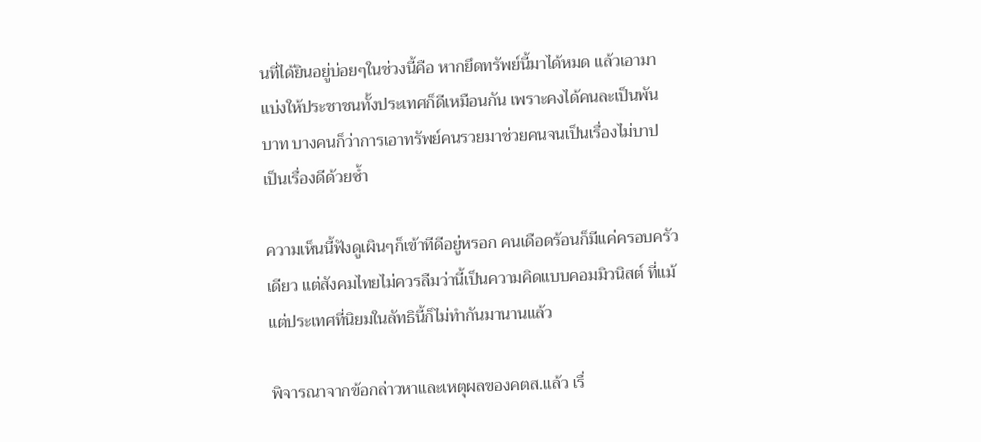นที่ได้ยินอยู่บ่อยๆในช่วงนี้คือ หากยึดทรัพย์นี้มาได้หมด แล้วเอามาแบ่งให้ประชาชนทั้งประเทศก็ดีเหมือนกัน เพราะคงได้คนละเป็นพันบาท บางคนก็ว่าการเอาทรัพย์คนรวยมาช่วยคนจนเป็นเรื่องไม่บาป เป็นเรื่องดีด้วยซ้ำ

ความเห็นนี้ฟังดูเผินๆก็เข้าทีดีอยู่หรอก คนเดือดร้อนก็มีแค่ครอบครัวเดียว แต่สังคมไทยไม่ควรลืมว่านี้เป็นความคิดแบบคอมมิวนิสต์ ที่แม้แต่ประเทศที่นิยมในลัทธินี้ก็ไม่ทำกันมานานแล้ว

พิจารณาจากข้อกล่าวหาและเหตุผลของคตส.แล้ว เรื่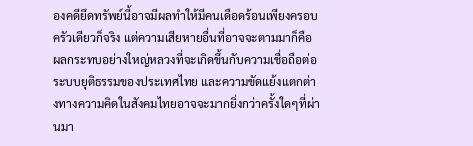องคดียึดทรัพย์นี้อาจมีผลทำให้มีคนเดือดร้อนเพียงครอบครัวเดียวก็จริง แต่ความเสียหายอื่นที่อาจจะตามมาก็คือ ผลกระทบอย่างใหญ่หลวงที่จะเกิดขึ้นกับความเชื่อถือต่อระบบยุติธรรมของประเทศไทย และความขัดแย้งแตกต่างทางความคิดในสังคมไทยอาจจะมากยิ่งกว่าครั้งใดๆที่ผ่านมา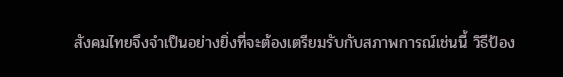สังคมไทยจึงจำเป็นอย่างยิ่งที่จะต้องเตรียมรับกับสภาพการณ์เช่นนี้ วิธีป้อง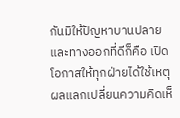กันมิให้ปัญหาบานปลายและทางออกที่ดีก็คือ เปิดโอกาสให้ทุกฝ่ายได้ใช้เหตุผลแลกเปลี่ยนความคิดเห็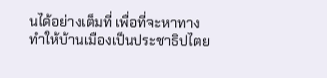นได้อย่างเต็มที่ เพื่อที่จะหาทางทำให้บ้านเมืองเป็นประชาธิปไตย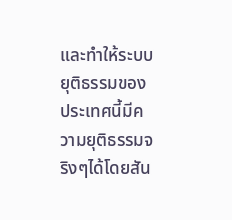และทำให้ระบบยุติธรรมของประเทศนี้มีความยุติธรรมจริงๆได้โดยสัน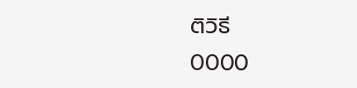ติวิธี
0000